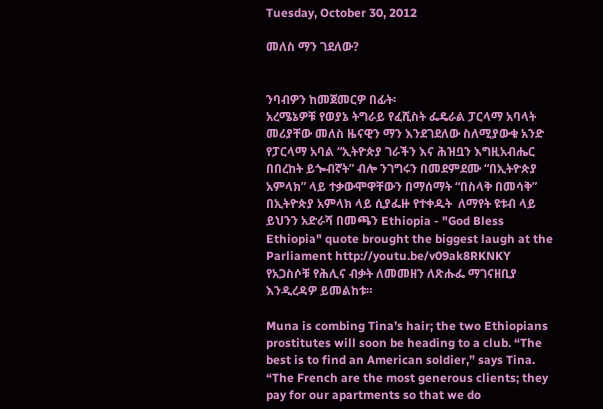Tuesday, October 30, 2012

መለስ ማን ገደለው?


ንባብዎን ከመጀመርዎ በፊት፡
አረሜኔዎቹ የወያኔ ትግራይ የፈሺስት ፌዴራል ፓርላማ አባላት መሪያቸው መለስ ዜናዊን ማን እንደገደለው ስለሚያውቁ አንድ የፓርላማ አባል “ኢትዮጵያ ገራችን እና ሕዝቧን እግዚአብሔር በበረከት ይጐብኛት” ብሎ ንገግሩን በመደምደሙ “በኢትዮጵያ አምላክ” ላይ ተቃውሞዋቸውን በማሰማት “በስላቅ በመሳቅ” በኢትዮጵያ አምላክ ላይ ሲያፌዙ የተቀዱት  ለማየት ዩቱብ ላይ ይህንን አድራሻ በመጫን Ethiopia - "God Bless Ethiopia" quote brought the biggest laugh at the Parliament http://youtu.be/v09ak8RKNKY   የአጋስሶቹ የሕሊና ብቃት ለመመዘን ለጽሑፌ ማገናዘቢያ እንዲረዳዎ ይመልከቱ።

Muna is combing Tina’s hair; the two Ethiopians prostitutes will soon be heading to a club. “The best is to find an American soldier,” says Tina. “The French are the most generous clients; they pay for our apartments so that we do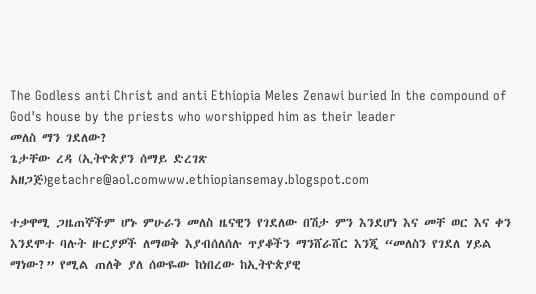The Godless anti Christ and anti Ethiopia Meles Zenawi buried In the compound of God's house by the priests who worshipped him as their leader
መለስ ማን ገደለው?
ጌታቸው ረዳ (ኢትዮጵያን ሰማይ ድረገጽ አዘጋጅ)getachre@aol.comwww.ethiopiansemay.blogspot.com

ተቃዋሚ ጋዜጠኞችም ሆኑ ምሁራን መለስ ዜናዊን የገደለው በሽታ ምን እንደሆነ እና መቸ ወር እና ቀን እንደሞተ ባሉት ዙርያዎች ለማወቅ እያብሰለሰሉ ጥያቆችን ማንሸራሸር እንጂ “መለስን የገደለ ሃይል ማነው?” የሚል ጠለቅ ያለ ሰውዬው ከነበረው ከኢትዮጵያዊ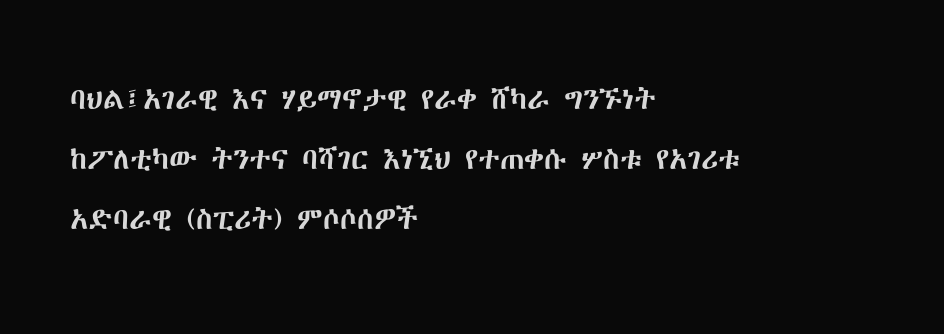ባህል፤አገራዊ እና ሃይማኖታዊ የራቀ ሸካራ ግንኙነት ከፖለቲካው ትንተና ባሻገር እነኚህ የተጠቀሱ ሦስቱ የአገሪቱ አድባራዊ (ስፒሪት) ምሶሶሰዎች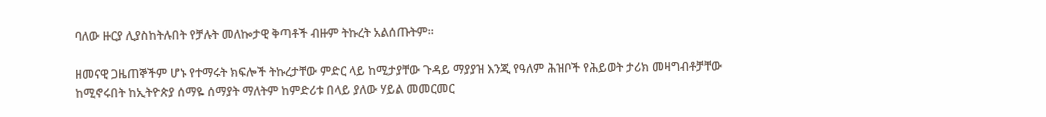ባለው ዙርያ ሊያስከትሉበት የቻሉት መለኰታዊ ቅጣቶች ብዙም ትኩረት አልሰጡትም።

ዘመናዊ ጋዜጠኞችም ሆኑ የተማሩት ክፍሎች ትኩረታቸው ምድር ላይ ከሚታያቸው ጉዳይ ማያያዝ እንጂ የዓለም ሕዝቦች የሕይወት ታሪክ መዛግብቶቻቸው ከሚኖሩበት ከኢትዮጵያ ሰማዬ ሰማያት ማለትም ከምድሪቱ በላይ ያለው ሃይል መመርመር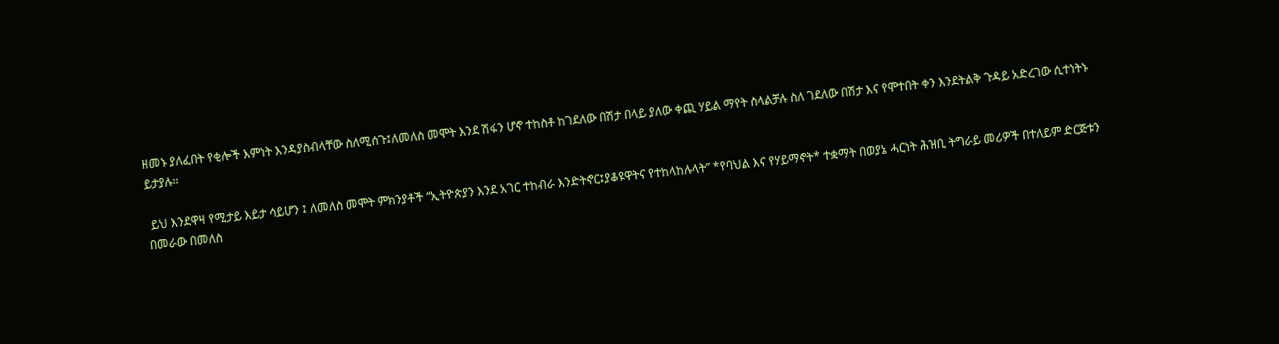ዘመኑ ያለፈበት የቂሎች እምነት እንዳያስብላቸው ስለሚሰጉ፤ለመለስ መሞት እንደ ሽፋን ሆኖ ተከስቶ ከገደለው በሽታ በላይ ያለው ቀጪ ሃይል ማየት ስላልቻሉ ስለ ገደለው በሽታ እና የሞተበት ቀን እንደትልቅ ጉዳይ አድረገው ሲተነትኑ ይታያሉ።

 ይህ እንደዋዛ የሚታይ እይታ ሳይሆን ፤ ለመለስ መሞት ምክንያቶች “ኢትዮጵያን እንደ አገር ተከብራ እንድትኖር፤ያቆዩዋትና የተከላከሉላት” *የባህል እና የሃይማኖት* ተቋማት በወያኔ ሓርነት ሕዝቢ ትግራይ መሪዎች በተለይም ድርጅቱን በመራው በመለስ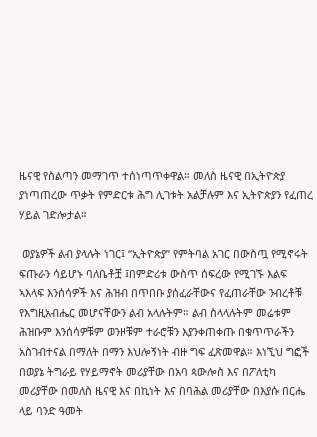ዜናዊ የስልጣን መማገጥ ተሰነጣጥቀዋል። መለስ ዜናዊ በኢትዮጵያ ያነጣጠረው ጥቃት የምድርቱ ሕግ ሊገቱት አልቻሉም እና ኢትዮጵያን የፈጠረ ሃይል ገድሎታል።

 ወያኔዎች ልብ ያላሉት ነገር፤ “ኢትዮጵያ” የምትባል አገር በውስጧ የሚኖሩት ፍጡራን ሳይሆኑ ባለቤቶቿ ፤በምድሪቱ ውስጥ ሰፍረው የሚገኙ እልፍ ኣእላፍ እንሰሳዎች እና ሕዝብ በጥበቡ ያሰፈራቸውና የፈጠራቸው ንብረቶቹ የእግዚአብሔር መሆናቸውን ልብ አላሉትም። ልብ ስላላሉትም መሬቱም ሕዝቡም እንሰሳዎቹም ወንዞቹም ተራሮቹን እያንቀጠቀጡ በቁጥጥራችን አስገብተናል በማለት በማን እህሎኝነት ብዙ ግፍ ፈጽመዋል። እነኚህ ግፎች በወያኔ ትግራይ የሃይማኖት መሪያቸው በአባ ጳውሎስ እና በፖለቲካ መሪያቸው በመለስ ዜናዊ እና በኪነት እና በባሕል መሪያቸው በእያሱ በርሔ  ላይ ባንድ ዓመት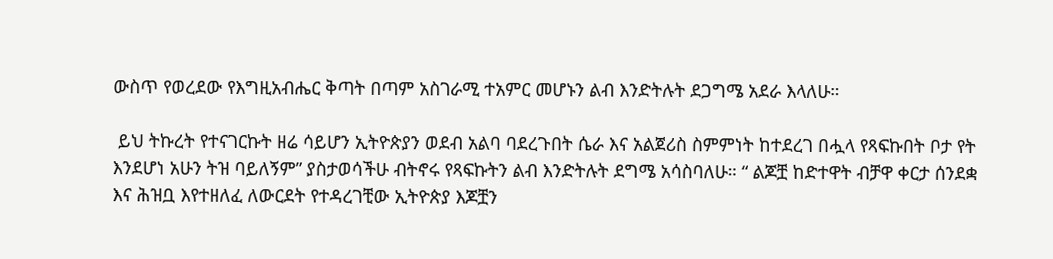ውስጥ የወረደው የእግዚአብሔር ቅጣት በጣም አስገራሚ ተአምር መሆኑን ልብ እንድትሉት ደጋግሜ አደራ እላለሁ።

 ይህ ትኩረት የተናገርኩት ዘሬ ሳይሆን ኢትዮጵያን ወደብ አልባ ባደረጉበት ሴራ እና አልጀሪስ ስምምነት ከተደረገ በሗላ የጻፍኩበት ቦታ የት እንደሆነ አሁን ትዝ ባይለኝም” ያስታወሳችሁ ብትኖሩ የጻፍኩትን ልብ እንድትሉት ደግሜ አሳስባለሁ። “ ልጆቿ ከድተዋት ብቻዋ ቀርታ ሰንደቋ እና ሕዝቧ እየተዘለፈ ለውርደት የተዳረገቺው ኢትዮጵያ እጆቿን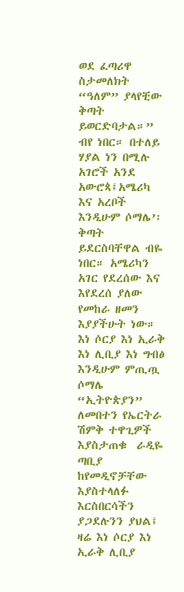ወደ ፈጣሪዋ ስታመለክት “ዓለም” ያላየቺው ቅጣት ይወርድባታል።” ብየ ነበር። በተለይ ሃያል ነን በሚሉ አገሮች አንደ አውሮጳ፤አሜሪካ እና አረቦች እንዲሁም ሶማሌ’፡ ቅጣት ይደርስባቸዋል ብዬ ነበር። አሜሪካን አገር የደረሰው እና እየደረሰ ያለው የመከራ ዘመን እያያችሁት ነው። እነ ሶርያ እነ ኢራቅ እነ ሊቢያ እነ ግብፅ እንዲሁም ምጢጧ ሶማሌ “ኢትዮጵያን” ለመበተን የኤርትራ ሽምቅ ተዋጊዎች እያስታጠቁ  ራዲዬ ጣቢያ ከየመዲኖቻቸው እያስተላለፉ እርስበርሳችን ያጋደሉንን ያህል፤ ዛሬ እነ ሶርያ እነ ኢራቅ ሊቢያ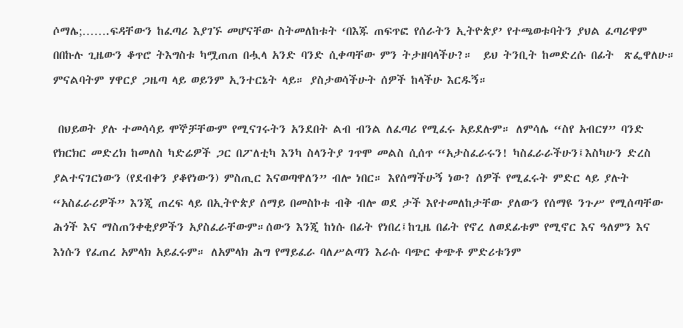ሶማሌ;…….ፍዳቸውን ከፈጣሪ እያገኙ መሆናቸው ስትመለከቱት ‘በእጁ ጠፍጥፎ የሰራትን ኢትዮጵያ’ የተጫወቱባትን ያህል ፈጣሪዋም በበኩሉ ጊዜውን ቆጥሮ ትእግስቱ ካሟጠጠ በሗላ አንድ ባንድ ሲቀጣቸው ምን ትታዘባላችሁ?።  ይህ ትንቢት ከመድረሱ በፊት  ጽፌዋለሁ። ምናልባትም ሃዋርያ ጋዜጣ ላይ ወይንም ኢንተርኔት ላይ። ያስታወሳችሁት ሰዎች ከላችሁ እርዱኝ።

 በህይወት ያሉ ተመሳሳይ ሞኞቻቸውም የሚናገሩትን አንደበት ልብ ብንል ለፈጣሪ የሚፈሩ አይደሉም። ለምሳሌ “ስየ አብርሃ” ባንድ የክርክር መድረክ ከመለስ ካድሬዎች ጋር በፖለቲካ እንካ ስላንትያ ገጥሞ መልስ ሲሰጥ “አታስፈራሩን! ካስፈራራችሁን፤እስካሁን ድረስ ያልተናገርነውን (የደብቀን ያቆየነውን) ምስጢር እናወጣዋለን” ብሎ ነበር። እየሰማችሁኝ ነው? ሰዎች የሚፈሩት ምድር ላይ ያሉት “አስፈራሪዎች” እንጂ ጠረፍ ላይ በኢትዮጵያ ሰማይ በመስኮቱ ብቅ ብሎ ወደ ታች እየተመለከታቸው ያለውን የሰማዩ ንጉሥ የሚሰጣቸው ሕጎች እና ማስጠንቀቂያዎችን አያስፈራቸውም።ሰውን እንጂ ከነሱ በፊት የነበረ፤ከጊዜ በፊት የኖረ ለወደፊቱም የሚኖር እና ዓለምን እና እነሱን የፈጠረ አምላክ አይፈሩም። ለአምላክ ሕግ የማይፈራ ባለሥልጣን እራሱ ባጭር ቀጭቶ ምድሪቱንም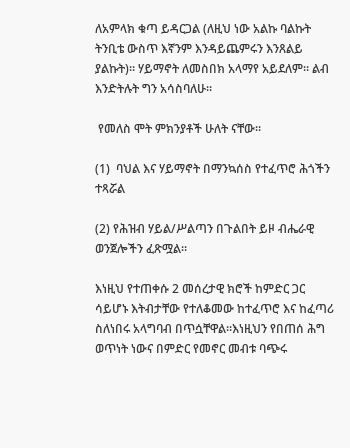ለአምላክ ቁጣ ይዳርጋል (ለዚህ ነው አልኩ ባልኩት ትንቢቴ ውስጥ እኛንም እንዳይጨምሩን እንጸልይ ያልኩት)። ሃይማኖት ለመስበክ አላማየ አይደለም። ልብ እንድትሉት ግን አሳስባለሁ።

 የመለስ ሞት ምክንያቶች ሁለት ናቸው።

(1)  ባህል እና ሃይማኖት በማንኳሰስ የተፈጥሮ ሕጎችን ተጻሯል

(2) የሕዝብ ሃይል/ሥልጣን በጉልበት ይዞ ብሔራዊ ወንጀሎችን ፈጽሟል።

እነዚህ የተጠቀሱ 2 መሰረታዊ ክሮች ከምድር ጋር ሳይሆኑ እትብታቸው የተለቆመው ከተፈጥሮ እና ከፈጣሪ ስለነበሩ አላግባብ በጥሷቸዋል።እነዚህን የበጠሰ ሕግ ወጥነት ነውና በምድር የመኖር መብቱ ባጭሩ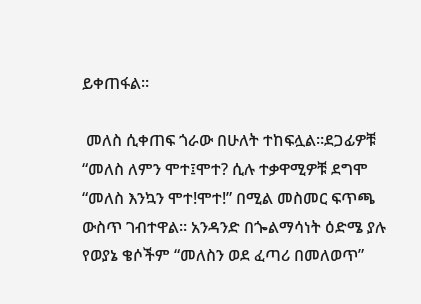ይቀጠፋል።

 መለስ ሲቀጠፍ ጎራው በሁለት ተከፍሏል።ደጋፊዎቹ “መለስ ለምን ሞተ፤ሞተ? ሲሉ ተቃዋሚዎቹ ደግሞ “መለስ እንኳን ሞተ!ሞተ!” በሚል መስመር ፍጥጫ ውስጥ ገብተዋል። አንዳንድ በጐልማሳነት ዕድሜ ያሉ የወያኔ ቄሶችም “መለስን ወደ ፈጣሪ በመለወጥ”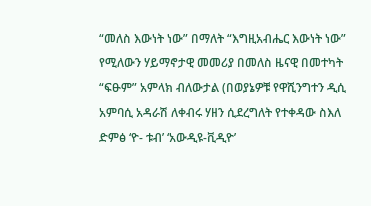“መለስ እውነት ነው” በማለት “እግዚአብሔር እውነት ነው” የሚለውን ሃይማኖታዊ መመሪያ በመለስ ዜናዊ በመተካት “ፍፁም” አምላክ ብለውታል (በወያኔዎቹ የዋሺንግተን ዲሲ አምባሲ አዳራሽ ለቀብሩ ሃዘን ሲደረግለት የተቀዳው ስእለ ድምፅ ‘ዮ- ቱብ’ ‘አውዲዩ-ቪዲዮ’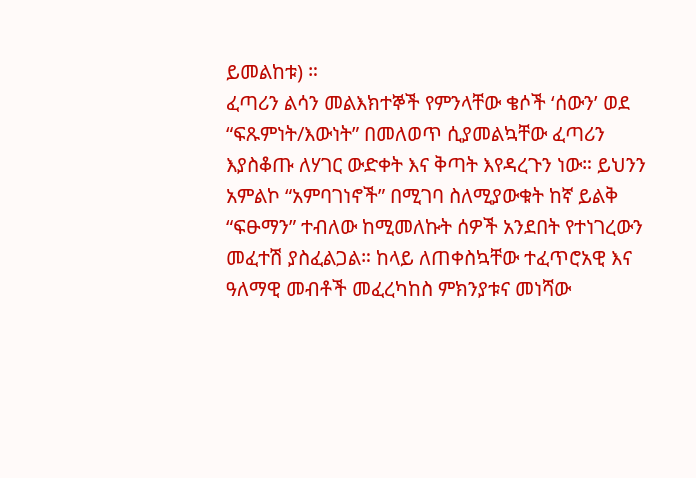ይመልከቱ) ።
ፈጣሪን ልሳን መልእክተኞች የምንላቸው ቄሶች ‘ሰውን’ ወደ “ፍጹምነት/እውነት” በመለወጥ ሲያመልኳቸው ፈጣሪን እያስቆጡ ለሃገር ውድቀት እና ቅጣት እየዳረጉን ነው። ይህንን አምልኮ “አምባገነኖች” በሚገባ ስለሚያውቁት ከኛ ይልቅ “ፍፁማን” ተብለው ከሚመለኩት ሰዎች አንደበት የተነገረውን መፈተሽ ያስፈልጋል። ከላይ ለጠቀስኳቸው ተፈጥሮአዊ እና ዓለማዊ መብቶች መፈረካከስ ምክንያቱና መነሻው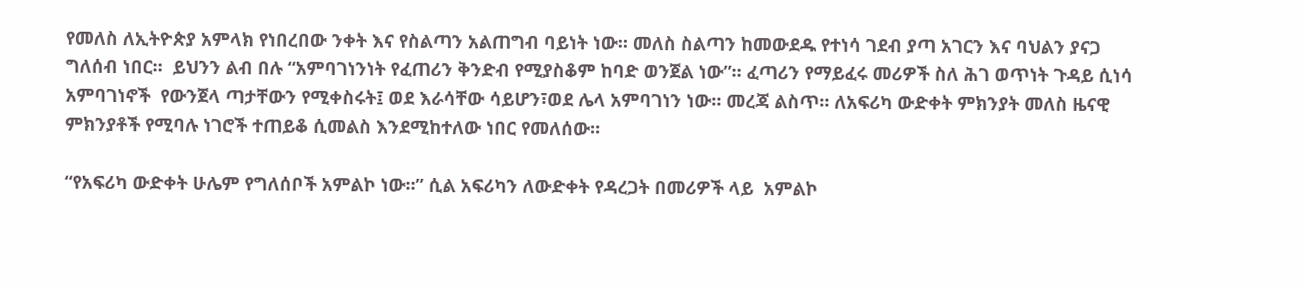የመለስ ለኢትዮጵያ አምላክ የነበረበው ንቀት እና የስልጣን አልጠግብ ባይነት ነው። መለስ ስልጣን ከመውደዱ የተነሳ ገደብ ያጣ አገርን እና ባህልን ያናጋ ግለሰብ ነበር።  ይህንን ልብ በሉ “አምባገነንነት የፈጠሪን ቅንድብ የሚያስቆም ከባድ ወንጀል ነው”። ፈጣሪን የማይፈሩ መሪዎች ስለ ሕገ ወጥነት ጉዳይ ሲነሳ አምባገነኖች  የውንጀላ ጣታቸውን የሚቀስሩት፤ ወደ እራሳቸው ሳይሆን፣ወደ ሌላ አምባገነን ነው። መረጃ ልስጥ። ለአፍሪካ ውድቀት ምክንያት መለስ ዜናዊ ምክንያቶች የሚባሉ ነገሮች ተጠይቆ ሲመልስ እንደሚከተለው ነበር የመለሰው።

“የአፍሪካ ውድቀት ሁሌም የግለሰቦች አምልኮ ነው።” ሲል አፍሪካን ለውድቀት የዳረጋት በመሪዎች ላይ  አምልኮ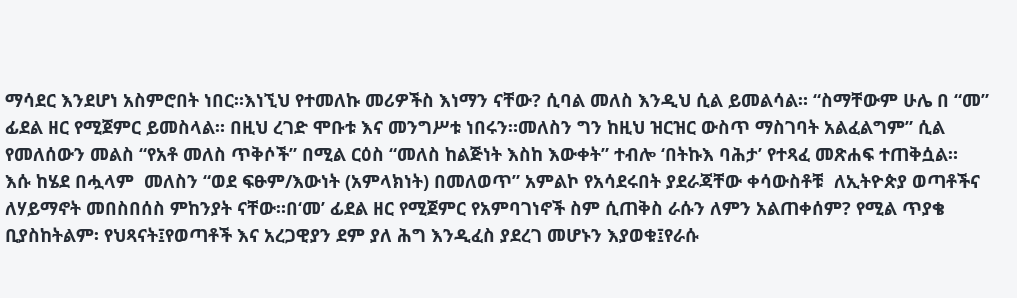ማሳደር እንደሆነ አስምሮበት ነበር።እነኚህ የተመለኩ መሪዎችስ እነማን ናቸው? ሲባል መለስ እንዲህ ሲል ይመልሳል። “ስማቸውም ሁሌ በ “መ”  ፊደል ዘር የሚጀምር ይመስላል። በዚህ ረገድ ሞቡቱ እና መንግሥቱ ነበሩን።መለስን ግን ከዚህ ዝርዝር ውስጥ ማስገባት አልፈልግም” ሲል የመለሰውን መልስ “የአቶ መለስ ጥቅሶች” በሚል ርዕስ “መለስ ከልጅነት እስከ እውቀት” ተብሎ ‘በትኩእ ባሕታ’ የተጻፈ መጽሐፍ ተጠቅሷል።
እሱ ከሄደ በሗላም  መለስን “ወደ ፍፁም/እውነት (አምላክነት) በመለወጥ” አምልኮ የአሳደሩበት ያደራጃቸው ቀሳውስቶቹ  ለኢትዮጵያ ወጣቶችና ለሃይማኖት መበስበሰስ ምከንያት ናቸው።በ‘መ’ ፊደል ዘር የሚጀምር የአምባገነኖች ስም ሲጠቅስ ራሱን ለምን አልጠቀሰም? የሚል ጥያቄ ቢያስከትልም፡ የህጻናት፤የወጣቶች እና አረጋዊያን ደም ያለ ሕግ እንዲፈስ ያደረገ መሆኑን እያወቁ፤የራሱ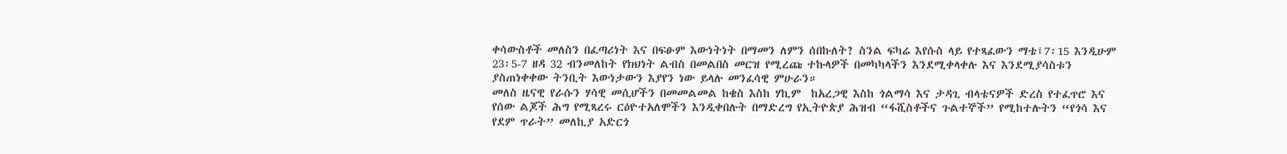ቀሳውስቶች መለስን በፈጣሪነት እና በፍፁም እውነትነት በማመን ለምን ሰበኩለት? ስንል ፍካሬ እየሱስ ላይ የተጻፈውን ማቴ፤7፡15 እንዲሁም 23፡5-7 ዘዳ 32 ብንመለከት የክህነት ልብስ በመልበስ መርዝ የሚረጩ ተኩላዎች በመካካላችን እንደሚቀላቀሉ እና እንደሚያሳስቱን ያስጠነቀቀው ትንቢት እውነታውን እያየን ነው ይላሉ መንፈሳዊ ምሁራን።
መለስ ዜናዊ የራሱን ሃሳዊ መሲሆችን በመመልመል ከቄስ እስከ ሃኪም  ከአረጋዊ እስከ ጎልማሳ እና ታዳጊ ብላቴናዎች ድረስ የተፈጥሮ እና የሰው ልጆች ሕግ የሚጻረሩ ርዕዮተአለሞችን እንዲቀበሉት በማድረግ የኢትዮጵያ ሕዝብ “ፋሺስቶችና ጉልተኞች” የሚከተሉትን “የጎሳ እና የደም ጥራት” መለኪያ አድርጎ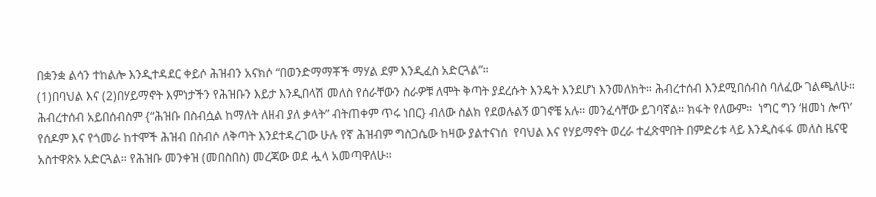በቋንቋ ልሳን ተከልሎ እንዲተዳደር ቀይሶ ሕዝብን አናክሶ “በወንድማማቾች ማሃል ደም እንዲፈስ አድርጓል”።
(1)በባህል እና (2)በሃይማኖት እምነታችን የሕዝቡን እይታ እንዲበላሽ መለስ የሰራቸውን ስራዎቹ ለሞት ቅጣት ያደረሱት እንዴት እንደሆነ እንመለክት። ሕብረተሰብ እንደሚበሰብስ ባለፈው ገልጫለሁ። ሕብረተሰብ አይበሰብስም {“ሕዝቡ በስብሷል ከማለት ለዘብ ያለ ቃላት” ብትጠቀም ጥሩ ነበር} ብለው ስልክ የደወሉልኝ ወገኖቼ አሉ። መንፈሳቸው ይገባኛል። ክፋት የለውም።  ነግር ግን ‘ዘመነ ሎጥ’ የሰዶም እና የጎመራ ከተሞች ሕዝብ በስብሶ ለቅጣት እንደተዳረገው ሁሉ የኛ ሕዝብም ግስጋሴው ከዛው ያልተናነሰ  የባህል እና የሃይማኖት ወረራ ተፈጽሞበት በምድሪቱ ላይ እንዲስፋፋ መለስ ዜናዊ አስተዋጽኦ አድርጓል። የሕዝቡ መንቀዝ (መበስበስ) መረጃው ወደ ሗላ አመጣዋለሁ።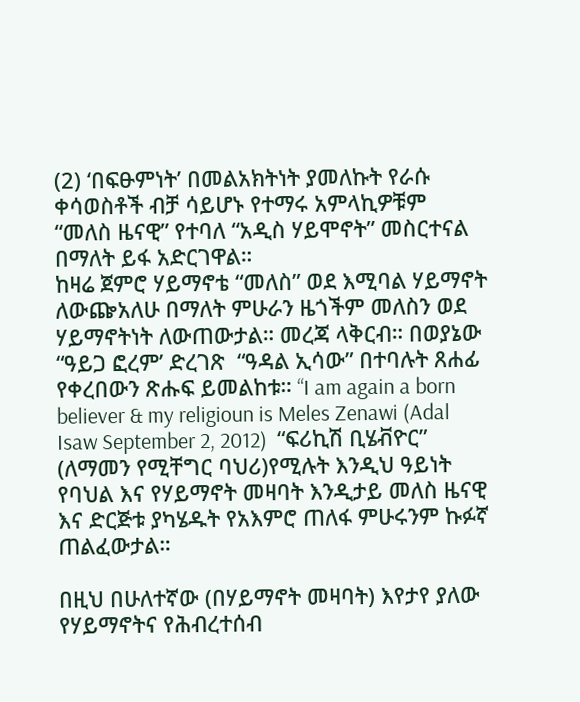(2) ‘በፍፁምነት’ በመልአክትነት ያመለኩት የራሱ ቀሳወስቶች ብቻ ሳይሆኑ የተማሩ አምላኪዎቹም “መለስ ዜናዊ” የተባለ “አዲስ ሃይሞኖት” መስርተናል በማለት ይፋ አድርገዋል።
ከዛሬ ጀምሮ ሃይማኖቴ “መለስ” ወደ እሚባል ሃይማኖት ለውጬአለሁ በማለት ምሁራን ዜጎችም መለስን ወደ ሃይማኖትነት ለውጠውታል። መረጃ ላቅርብ። በወያኔው “ዓይጋ ፎረም’ ድረገጽ  “ዓዳል ኢሳው” በተባሉት ጸሐፊ የቀረበውን ጽሑፍ ይመልከቱ። “I am again a born believer & my religioun is Meles Zenawi (Adal Isaw September 2, 2012)  “ፍሪኪሽ ቢሄቭዮር” (ለማመን የሚቸግር ባህሪ)የሚሉት እንዲህ ዓይነት የባህል እና የሃይማኖት መዛባት እንዲታይ መለስ ዜናዊ እና ድርጅቱ ያካሄዱት የአእምሮ ጠለፋ ምሁሩንም ኩፉኛ ጠልፈውታል።

በዚህ በሁለተኛው (በሃይማኖት መዛባት) እየታየ ያለው የሃይማኖትና የሕብረተሰብ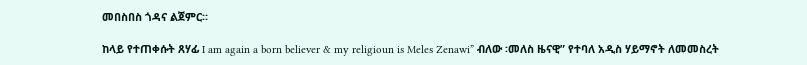መበስበስ ጎዳና ልጀምር።

ከላይ የተጠቀሱት ጸሃፊ I am again a born believer & my religioun is Meles Zenawi” ብለው ፡መለስ ዜናዊ” የተባለ አዲስ ሃይማኖት ለመመስረት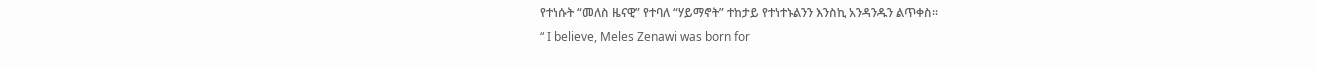የተነሱት “መለስ ዜናዊ” የተባለ “ሃይማኖት” ተከታይ የተነተኑልንን እንስኪ አንዳንዱን ልጥቀስ።
“ I believe, Meles Zenawi was born for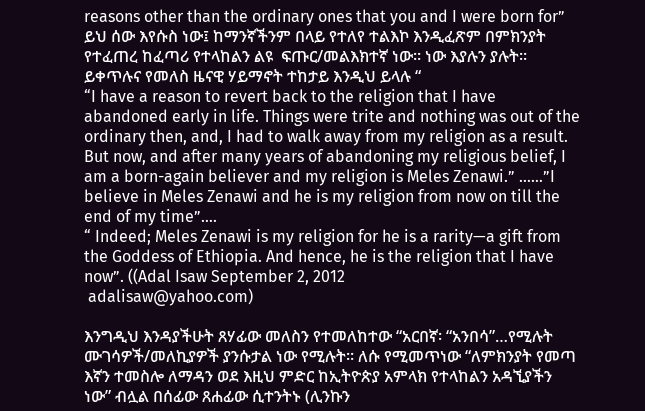reasons other than the ordinary ones that you and I were born for” ይህ ሰው እየሱስ ነው፤ ከማንኛችንም በላይ የተለየ ተልእኮ እንዲፈጽም በምክንያት የተፈጠረ ከፈጣሪ የተላከልን ልዩ  ፍጡር/መልእክተኛ ነው። ነው እያሉን ያሉት። ይቀጥሉና የመለስ ዜናዊ ሃይማኖት ተከታይ እንዲህ ይላሉ “
“I have a reason to revert back to the religion that I have abandoned early in life. Things were trite and nothing was out of the ordinary then, and, I had to walk away from my religion as a result. But now, and after many years of abandoning my religious belief, I am a born-again believer and my religion is Meles Zenawi.” ……”I believe in Meles Zenawi and he is my religion from now on till the end of my time”….
“ Indeed; Meles Zenawi is my religion for he is a rarity—a gift from the Goddess of Ethiopia. And hence, he is the religion that I have now”. ((Adal Isaw September 2, 2012
 adalisaw@yahoo.com)

እንግዲህ እንዳያችሁት ጸሃፊው መለስን የተመለከተው “አርበኛ፡ “አንበሳ”…የሚሉት ሙገሳዎች/መለኪያዎች ያንሱታል ነው የሚሉት። ለሱ የሚመጥነው “ለምክንያት የመጣ እኛን ተመስሎ ለማዳን ወደ እዚህ ምድር ከኢትዮጵያ አምላክ የተላከልን አዳኚያችን ነው” ብሏል በሰፊው ጸሐፊው ሲተንትኑ (ሊንኩን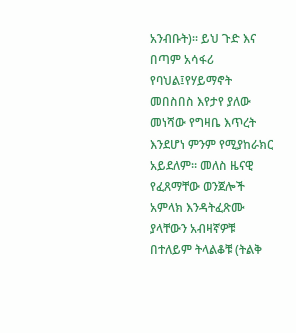አንብቡት)። ይህ ጉድ እና በጣም አሳፋሪ የባህል፤የሃይማኖት መበስበስ እየታየ ያለው መነሻው የግዛቤ እጥረት እንደሆነ ምንም የሚያከራክር አይደለም። መለስ ዜናዊ የፈጸማቸው ወንጀሎች አምላክ እንዳትፈጽሙ ያላቸውን አብዛኛዎቹ በተለይም ትላልቆቹ (ትልቅ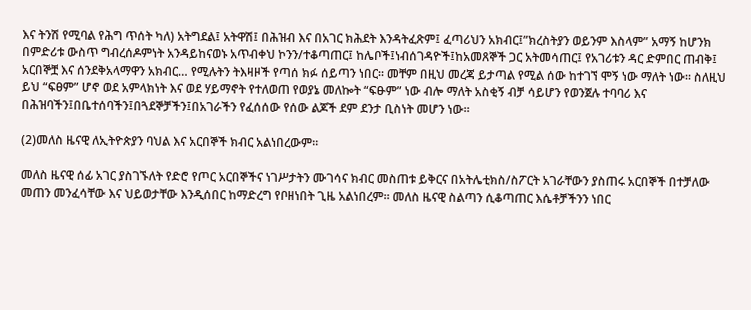እና ትንሽ የሚባል የሕግ ጥሰት ካለ) አትግደል፤ አትዋሽ፤ በሕዝብ እና በአገር ክሕደት እንዳትፈጽም፤ ፈጣሪህን አክብር፤”ክረስትያን ወይንም እስላም” አማኝ ከሆንክ በምድሪቱ ውስጥ ግብረሰዶምነት አንዳይከናወኑ አጥብቀህ ኮንን/ተቆጣጠር፤ ከሌቦች፤ነብሰገዳዮች፤ከአመጸኞች ጋር አትመሳጠር፤ የአገሪቱን ዳር ድምበር ጠብቅ፤ አርበኞቿ እና ሰንደቅአላማዋን አክብር… የሚሉትን ትእዛዞች የጣሰ ክፉ ሰይጣን ነበር። መቸም በዚህ መረጃ ይታጣል የሚል ሰው ከተገኘ ሞኝ ነው ማለት ነው። ስለዚህ ይህ “ፍፀም” ሆኖ ወደ አምላክነት እና ወደ ሃይማኖት የተለወጠ የወያኔ መለኰት “ፍፁም” ነው ብሎ ማለት አስቂኝ ብቻ ሳይሆን የወንጀሉ ተባባሪ እና በሕዝባችን፤በቤተሰባችን፤በጓደኞቻችን፤በአገራችን የፈሰሰው የሰው ልጆች ደም ደንታ ቢስነት መሆን ነው።

(2)መለስ ዜናዊ ለኢትዮጵያን ባህል እና አርበኞች ክብር አልነበረውም።

መለስ ዜናዊ ሰፊ አገር ያስገኙለት የድሮ የጦር አርበኞችና ነገሥታትን ሙገሳና ክብር መስጠቱ ይቅርና በአትሌቲክስ/ስፖርት አገራቸውን ያስጠሩ አርበኞች በተቻለው መጠን መንፈሳቸው እና ህይወታቸው እንዲሰበር ከማድረግ የቦዘነበት ጊዜ አልነበረም። መለስ ዜናዊ ስልጣን ሲቆጣጠር እሴቶቻችንን ነበር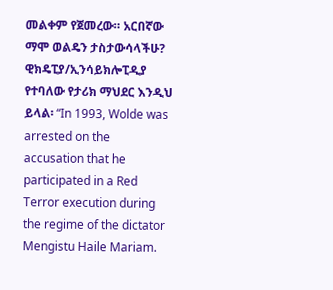መልቀም የጀመረው። አርበኛው ማሞ ወልዴን ታስታውሳላችሁ? ዊክዴፒያ/ኢንሳይክሎፒዲያ የተባለው የታሪክ ማህደር እንዲህ ይላል፡ “In 1993, Wolde was arrested on the accusation that he participated in a Red Terror execution during the regime of the dictator Mengistu Haile Mariam.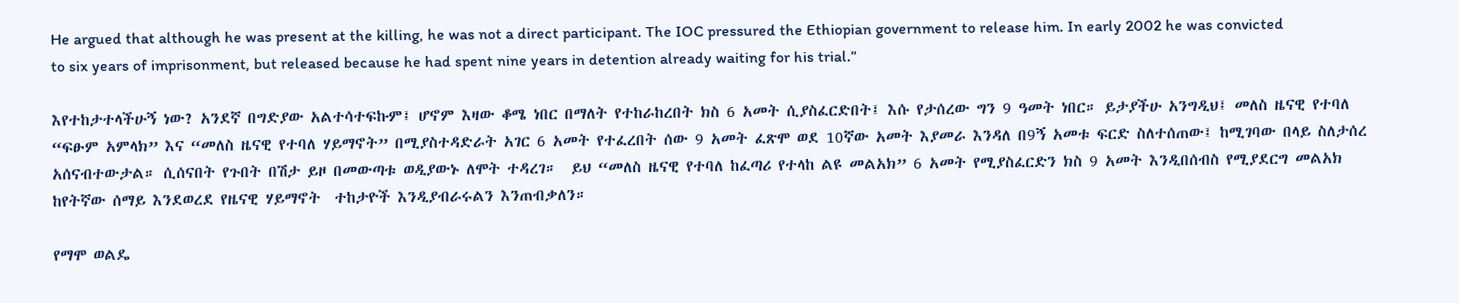He argued that although he was present at the killing, he was not a direct participant. The IOC pressured the Ethiopian government to release him. In early 2002 he was convicted to six years of imprisonment, but released because he had spent nine years in detention already waiting for his trial.”

እየተከታተላችሁኝ ነው? አንደኛ በግድያው አልተሳተፍኩም፤ ሆኖም እዛው ቆሜ ነበር በማለት የተከራከረበት ክስ 6 አመት ሲያስፈርድበት፤ እሱ የታሰረው ግን 9 ዓመት ነበር። ይታያችሁ አንግዲህ፤ መለስ ዜናዊ የተባለ “ፍፁም አምላክ” እና “መለስ ዜናዊ የተባለ ሃይማኖት” በሚያስተዳድራት አገር 6 አመት የተፈረበት ሰው 9 አመት ፈጽሞ ወደ 10ኛው አመት እያመራ እንዳለ በ9ኝ አመቱ ፍርድ ስለተሰጠው፤ ከሚገባው በላይ ስለታሰረ አሰናብተውታል። ሲሰናበት የጉበት በሽታ ይዞ በመውጣቱ ወዲያውኑ ለሞት ተዳረገ።  ይህ “መለስ ዜናዊ የተባለ ከፈጣሪ የተላከ ልዩ መልአክ” 6 አመት የሚያስፈርድን ክስ 9 አመት እንዲበሰብስ የሚያደርግ መልአክ ከየትኛው ሰማይ እንደወረደ የዜናዊ ሃይማኖት  ተከታዮች እንዲያብራሩልን እንጠብቃለን።

የማሞ ወልዴ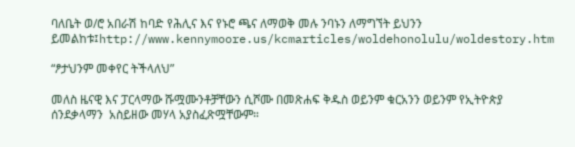ባለቤት ወ/ሮ አበራሽ ከባድ የሕሊና እና የኑሮ ጫና ለማወቅ መሉ ንባኑን ለማግኘት ይህንን ይመልከቱ፤http://www.kennymoore.us/kcmarticles/woldehonolulu/woldestory.htm

“ፆታህንም መቀየር ትችላለህ”

መለስ ዜናዊ እና ፓርላማው ሹሟሙንቶቻቸውን ሲሾሙ በመጽሐፍ ቅዱስ ወይንም ቁርአንን ወይንም የኢትዮጵያ ሰንደቃላማን  አስይዘው መሃላ አያስፈጽሟቸውም።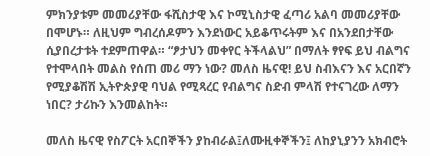ምክንያቱም መመሪያቸው ፋሺስታዊ እና ኮሚኒስታዊ ፈጣሪ አልባ መመሪያቸው በሞሆኑ። ለዚህም ግብረሰዶምን እንደነውር አይቆጥሩትም እና በአንደበታቸው ሲያበረታቱት ተደምጠዋል። “ፆታህን መቀየር ትችላልህ” በማለት ፃየፍ ይህ ብልግና የተሞላበት መልስ የሰጠ መሪ ማን ነው? መለስ ዜናዊ! ይህ ስብእናን እና አርበኛን የሚያቆሽሽ ኢትዮጵያዊ ባህል የሚጻረር የብልግና ስድብ ምላሽ የተናገረው ለማን ነበር? ታሪኩን እንመልከት።

መለስ ዜናዊ የስፖርት አርበኞችን ያከብራል፤ለሙዚቀኞችን፤ ለከያኒያንን አክብሮት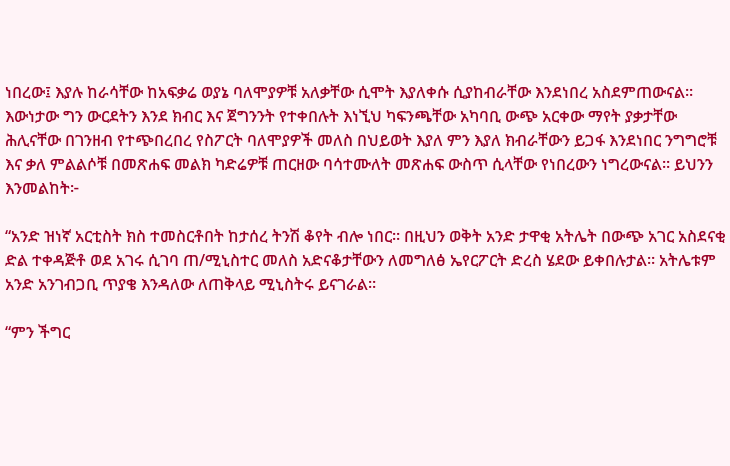ነበረው፤ እያሉ ከራሳቸው ከአፍቃሬ ወያኔ ባለሞያዎቹ አለቃቸው ሲሞት እያለቀሱ ሲያከብራቸው እንደነበረ አስደምጠውናል። እውነታው ግን ውርደትን እንደ ክብር እና ጀግንንት የተቀበሉት እነኚህ ካፍንጫቸው አካባቢ ውጭ አርቀው ማየት ያቃታቸው ሕሊናቸው በገንዘብ የተጭበረበረ የስፖርት ባለሞያዎች መለስ በህይወት እያለ ምን እያለ ክብራቸውን ይጋፋ እንደነበር ንግግሮቹ እና ቃለ ምልልሶቹ በመጽሐፍ መልክ ካድሬዎቹ ጠርዘው ባሳተሙለት መጽሐፍ ውስጥ ሲላቸው የነበረውን ነግረውናል። ይህንን እንመልከት፦

“አንድ ዝነኛ አርቲስት ክስ ተመስርቶበት ከታሰረ ትንሽ ቆየት ብሎ ነበር። በዚህን ወቅት አንድ ታዋቂ አትሌት በውጭ አገር አስደናቂ ድል ተቀዳጅቶ ወደ አገሩ ሲገባ ጠ/ሚኒስተር መለስ አድናቆታቸውን ለመግለፅ ኤየርፖርት ድረስ ሄደው ይቀበሉታል። አትሌቱም አንድ አንገብጋቢ ጥያቄ እንዳለው ለጠቅላይ ሚኒስትሩ ይናገራል።

“ምን ችግር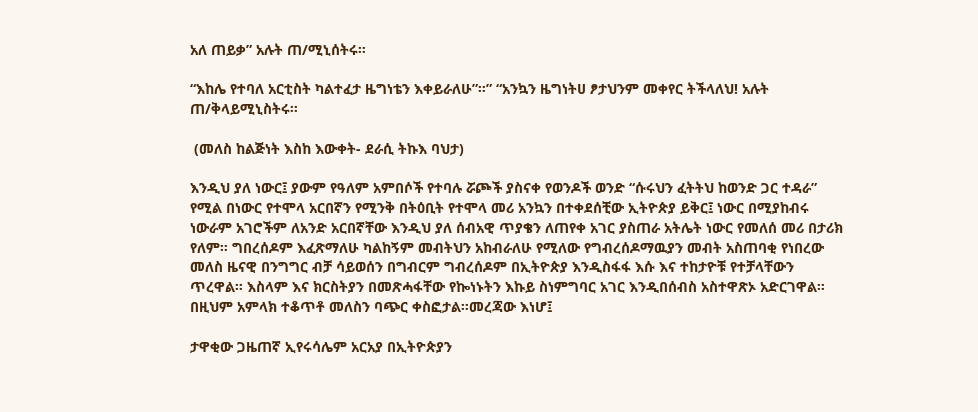አለ ጠይቃ” አሉት ጠ/ሚኒሰትሩ።

“እከሌ የተባለ አርቲስት ካልተፈታ ዜግነቴን እቀይራለሁ”።” “አንኳን ዜግነትሀ ፆታህንም መቀየር ትችላለህ! አሉት ጠ/ቅላይሚኒስትሩ።

 (መለስ ከልጅነት እስከ እውቀት- ደራሲ ትኩእ ባህታ)

እንዲህ ያለ ነውር፤ ያውም የዓለም አምበሶች የተባሉ ሯጮች ያስናቀ የወንዶች ወንድ “ሱሩህን ፈትትህ ከወንድ ጋር ተዳራ” የሚል በነውር የተሞላ አርበኛን የሚንቅ በትዕቢት የተሞላ መሪ አንኳን በተቀደሰቺው ኢትዮጵያ ይቅር፤ ነውር በሚያከብሩ ነውራም አገሮችም ለአንድ አርበኛቸው እንዲህ ያለ ሰብአዊ ጥያቄን ለጠየቀ አገር ያስጠራ አትሌት ነውር የመለሰ መሪ በታሪክ የለም። ግበረሰዶም እፈጽማለሁ ካልከኝም መብትህን አከብራለሁ የሚለው የግብረሰዶማዉያን መብት አስጠባቂ የነበረው መለስ ዜናዊ በንግግር ብቻ ሳይወሰን በግብርም ግብረሰዶም በኢትዮጵያ እንዲስፋፋ እሱ እና ተከታዮቹ የተቻላቸውን ጥረዋል። እስላም እና ክርስትያን በመጽሓፋቸው የኰነኑትን እኩይ ስነምግባር አገር እንዲበሰብስ አስተዋጽኦ አድርገዋል። በዚህም አምላክ ተቆጥቶ መለስን ባጭር ቀስፎታል።መረጃው እነሆ፤

ታዋቂው ጋዜጠኛ ኢየሩሳሌም አርአያ በኢትዮጵያን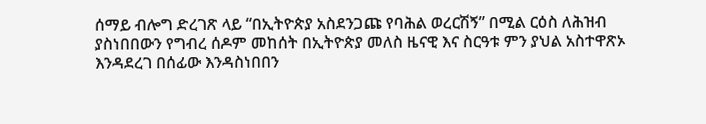ሰማይ ብሎግ ድረገጽ ላይ “በኢትዮጵያ አስደንጋጩ የባሕል ወረርሽኝ” በሚል ርዕስ ለሕዝብ ያስነበበውን የግብረ ሰዶም መከሰት በኢትዮጵያ መለስ ዜናዊ እና ስርዓቱ ምን ያህል አስተዋጽኦ እንዳደረገ በሰፊው እንዳስነበበን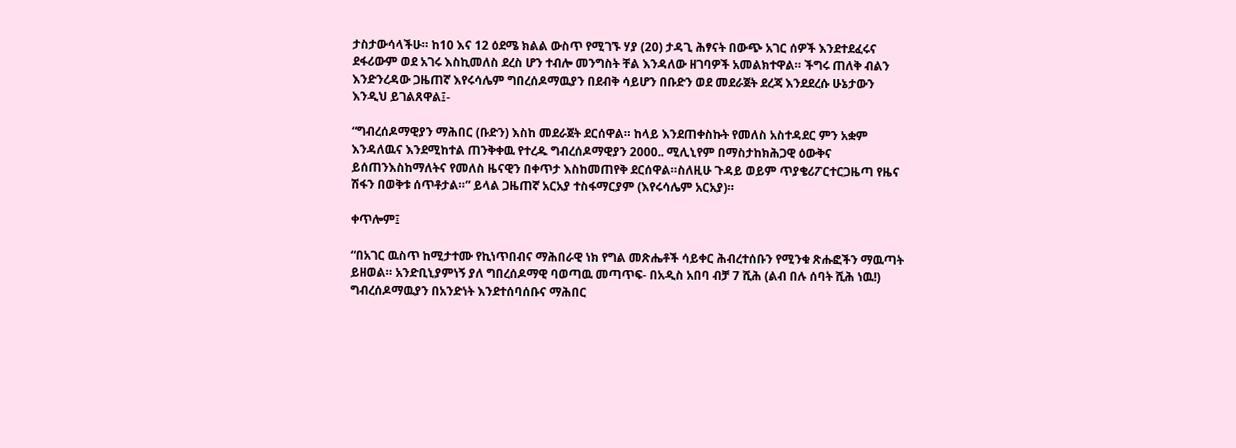ታስታውሳላችሁ። ከ10 እና 12 ዕደሜ ክልል ውስጥ የሚገኙ ሃያ (20) ታዳጊ ሕፃናት በውጭ አገር ሰዎች እንደተደፈሩና ደፋሪውም ወደ አገሩ እስኪመለስ ደረስ ሆን ተብሎ መንግስት ቸል እንዳለው ዘገባዎች አመልክተዋል። ችግሩ ጠለቅ ብልን እንድንረዳው ጋዜጠኛ እየሩሳሌም ግበረሰዶማዉያን በደብቅ ሳይሆን በቡድን ወደ መደራጀት ደረጃ እንደደረሱ ሁኔታውን እንዲህ ይገልጸዋል፤-

“ግብረሰዶማዊያን ማሕበር (ቡድን) እስከ መደራጀት ደርሰዋል። ከላይ እንደጠቀስኩት የመለስ አስተዳደር ምን አቋም እንዳለዉና እንደሚከተል ጠንቅቀዉ የተረዱ ግብረሰዶማዊያን 2000.. ሚሊኒየም በማስታከክሕጋዊ ዕውቅና ይሰጠንእስከማለትና የመለስ ዜናዊን በቀጥታ እስከመጠየቅ ደርሰዋል።ስለዚሁ ጉዳይ ወይም ጥያቄሪፖርተርጋዜጣ የዜና ሽፋን በወቅቱ ሰጥቶታል።” ይላል ጋዜጠኛ አርአያ ተስፋማርያም (እየሩሳሌም አርአያ)።

ቀጥሎም፤

“በአገር ዉስጥ ከሚታተሙ የኪነጥበብና ማሕበራዊ ነክ የግል መጽሔቶች ሳይቀር ሕብረተሰቡን የሚንቁ ጽሑፎችን ማዉጣት ይዘወል። አንድቢኒያምነኝ ያለ ግበረሰዶማዊ ባወጣዉ መጣጥፍ- በአዲስ አበባ ብቻ 7 ሺሕ (ልብ በሉ ሰባት ሺሕ ነዉ!) ግብረሰዶማዉያን በአንድነት እንደተሰባሰቡና ማሕበር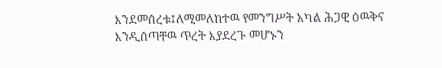እንደመሰረቱ፤ለሚመለከተዉ የመንግሥት አካል ሕጋዊ ዕዉቅና እንዲሰጣቸዉ ጥረት እያደረጉ መሆኑን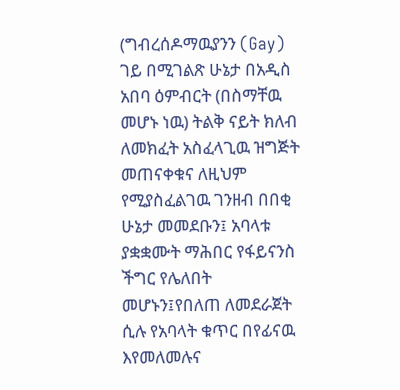(ግብረሰዶማዉያንን (Gay) ገይ በሚገልጽ ሁኔታ በአዲስ አበባ ዕምብርት (በስማቸዉ መሆኑ ነዉ) ትልቅ ናይት ክለብ ለመክፈት አስፈላጊዉ ዝግጅት መጠናቀቁና ለዚህም የሚያስፈልገዉ ገንዘብ በበቂ ሁኔታ መመደቡን፤ አባላቱ ያቋቋሙት ማሕበር የፋይናንስ ችግር የሌለበት መሆኑን፤የበለጠ ለመደራጀት ሲሉ የአባላት ቁጥር በየፊናዉ እየመለመሉና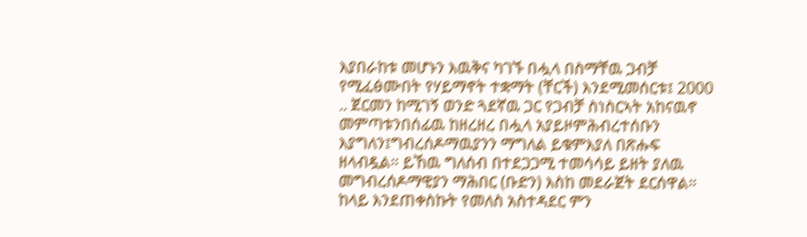እያበራከቱ መሆኑን እዉቅና ካገኙ በሗላ በስማቸዉ ጋብቻ የሚፈፅሙበት የሃይማኖት ተቋማት (ቸርች) እንደሚመሰርቱ፤ 2000 .. ጀርመን ከሚገኝ ወንድ ጓደኛዉ ጋር የጋብቻ ስነስርኣት አከናዉኖ መምጣቱንበሰፊዉ ከዘረዘረ በሗላ አያይዞምሕብረተሰቡን እያግለን፤ግብረሰዶማዉያንን ማግለል ይቁምእያለ በጽሑፍ ዘላብዷል። ይኸዉ ግለሰብ በተደጋጋሚ ተመሳሳይ ይዘት ያለዉ መግብረሰዶማዊያን ማሕበር (ቡድን) እስከ መደራጀት ደርሰዋል። ከላይ እንደጠቀስኩት የመለስ አስተዳደር ምን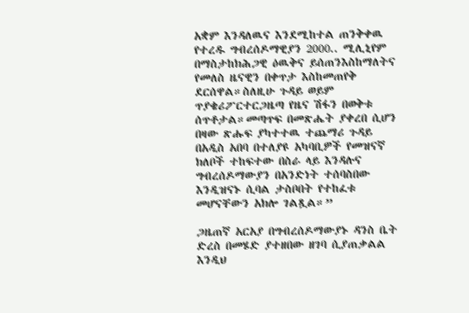አቋም እንዳለዉና እንደሚከተል ጠንቅቀዉ የተረዱ ግብረሰዶማዊያን 2000.. ሚሊኒየም በማስታከክሕጋዊ ዕዉቅና ይሰጠንእስከማለትና የመለስ ዜናዊን በቀጥታ እስከመጠየቅ ደርሰዋል።ስለዚሁ ጉዳይ ወይም ጥያቄሪፖርተርጋዜጣ የዜና ሽፋን በወቅቱ ሰጥቶታል።መጣጥፍ በመጽሔት ያቀረበ ሲሆን በዛው ጽሑፍ ያካተተዉ ተጨማሪ ጉዳይ በአዲስ አበባ በተለያዩ አካባቢዎች የመዝናኛ ክለቦች ተከፍተው በስራ ላይ እንዳሉና ግብረሰዶማውያን በአንድነት ተሰባስበው እንዲዝናኑ ሲባል ታስቦበት የተከፈቱ መሆናቸውን አክሎ ገልጿል።”

ጋዜጠኛ አርአያ በግብረሰዶማውያኑ ዳንስ ቤት ድረስ በመሄድ ያተዘበው ዘገባ ሲያጠቃልል እንዲህ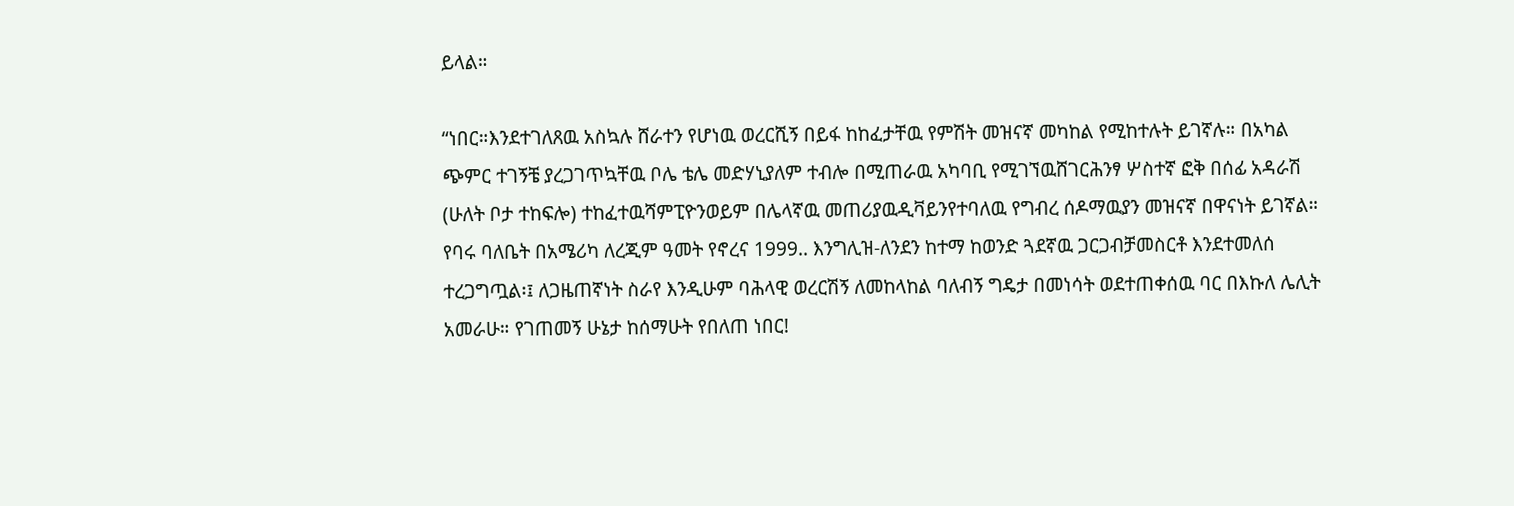ይላል።

“ነበር።እንደተገለጸዉ አስኳሉ ሸራተን የሆነዉ ወረርሺኝ በይፋ ከከፈታቸዉ የምሽት መዝናኛ መካከል የሚከተሉት ይገኛሉ። በአካል ጭምር ተገኝቼ ያረጋገጥኳቸዉ ቦሌ ቴሌ መድሃኒያለም ተብሎ በሚጠራዉ አካባቢ የሚገኘዉሸገርሕንፃ ሦስተኛ ፎቅ በሰፊ አዳራሽ (ሁለት ቦታ ተከፍሎ) ተከፈተዉሻምፒዮንወይም በሌላኛዉ መጠሪያዉዲቫይንየተባለዉ የግብረ ሰዶማዉያን መዝናኛ በዋናነት ይገኛል። የባሩ ባለቤት በአሜሪካ ለረጂም ዓመት የኖረና 1999.. እንግሊዝ-ለንደን ከተማ ከወንድ ጓደኛዉ ጋርጋብቻመስርቶ እንደተመለሰ ተረጋግጧል፡፤ ለጋዜጠኛነት ስራየ እንዲሁም ባሕላዊ ወረርሽኝ ለመከላከል ባለብኝ ግዴታ በመነሳት ወደተጠቀሰዉ ባር በእኩለ ሌሊት አመራሁ። የገጠመኝ ሁኔታ ከሰማሁት የበለጠ ነበር!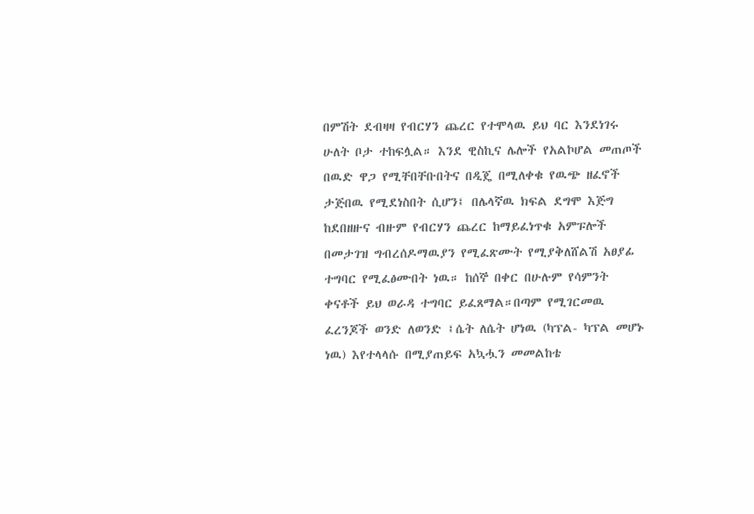በምሽት ደብዛዛ የብርሃን ጨረር የተሞላዉ ይህ ባር እንደነገሩ ሁለት ቦታ ተከፍሏል። እንደ ዊስኪና ሌሎች የአልኮሆል መጠጦች በዉድ ዋጋ የሚቸበቸቡበትና በዲጄ በሚለቀቁ የዉጭ ዘፈኖች ታጅበዉ የሚደነስበት ሲሆን፤ በሌላኛዉ ክፍል ደግሞ እጅግ ከደበዘዙና ብዙም የብርሃን ጨረር ከማይፈነጥቁ አምፑሎች በመታገዝ ግብረሰዶማዉያን የሚፈጽሙት የሚያቅለሸልሽ አፀያፊ ተግባር የሚፈፅሙበት ነዉ። ከሰኞ በቀር በሁሉም የሳምንት ቀናቶች ይህ ወራዳ ተግባር ይፈጸማል።በጣም የሚገርመዉ ፈረንጆች ወንድ ለወንድ ፤ሴት ለሴት ሆነዉ (ካፕል- ካፕል መሆኑ ነዉ) እየተላላሱ በሚያጠይፍ አኳሗን መመልከቴ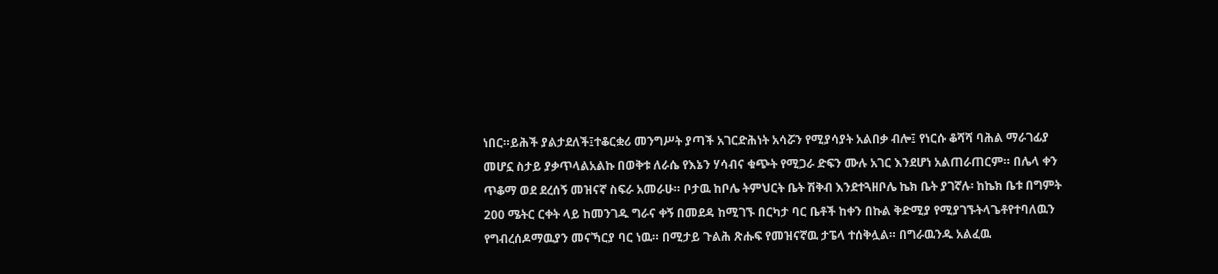ነበር።ይሕች ያልታደለች፤ተቆርቋሪ መንግሥት ያጣች አገርድሕነት አሳሯን የሚያሳያት አልበቃ ብሎ፤ የነርሱ ቆሻሻ ባሕል ማራገፊያ መሆኗ ስታይ ያቃጥላልአልኩ በወቅቱ ለራሴ የእኔን ሃሳብና ቁጭት የሚጋራ ድፍን ሙሉ አገር እንደሆነ አልጠራጠርም። በሌላ ቀን ጥቆማ ወደ ደረሰኝ መዝናኛ ስፍራ አመራሁ። ቦታዉ ከቦሌ ትምህርት ቤት ሽቅብ እንደተጓዘቦሌ ኬክ ቤት ያገኛሉ፡ ከኬክ ቤቱ በግምት 200 ሜትር ርቀት ላይ ከመንገዱ ግራና ቀኝ በመደዳ ከሚገኙ በርካታ ባር ቤቶች ከቀን በኩል ቅድሚያ የሚያገኙትላጌቶየተባለዉን የግብረሰዶማዉያን መናኻርያ ባር ነዉ። በሚታይ ጉልሕ ጽሑፍ የመዝናኛዉ ታፔላ ተሰቅሏል። በግራዉንዱ አልፈዉ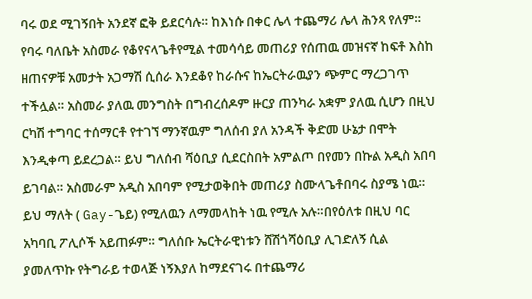ባሩ ወደ ሚገኝበት አንደኛ ፎቅ ይደርሳሉ። ከእነሱ በቀር ሌላ ተጨማሪ ሌላ ሕንጻ የለም። የባሩ ባለቤት አስመራ የቆየናላጌቶየሚል ተመሳሳይ መጠሪያ የሰጠዉ መዝናኛ ከፍቶ እስከ ዘጠናዎቹ አመታት አጋማሽ ሲሰራ እንደቆየ ከራሱና ከኤርትራዉያን ጭምር ማረጋገጥ ተችሏል። አስመራ ያለዉ መንግስት በግብረሰዶም ዙርያ ጠንካራ አቋም ያለዉ ሲሆን በዚህ ርካሽ ተግባር ተሰማርቶ የተገኘ ማንኛዉም ግለሰብ ያለ አንዳች ቅድመ ሁኔታ በሞት እንዲቀጣ ይደረጋል። ይህ ግለሰብ ሻዕቢያ ሲደርስበት አምልጦ በየመን በኩል አዲስ አበባ ይገባል። አስመራም አዲስ አበባም የሚታወቅበት መጠሪያ ስሙላጌቶበባሩ ስያሜ ነዉ። ይህ ማለት ( Gay-ጌይ) የሚለዉን ለማመላከት ነዉ የሚሉ አሉ።በየዕለቱ በዚህ ባር አካባቢ ፖሊሶች አይጠፉም። ግለሰቡ ኤርትራዊነቱን ሸሽጎሻዕቢያ ሊገድለኝ ሲል ያመለጥኩ የትግራይ ተወላጅ ነኝእያለ ከማደናገሩ በተጨማሪ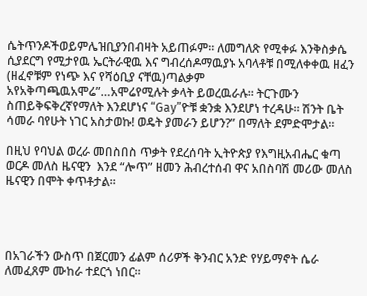ሴትጥንዶችወይምሌዝቢያንበብዛት አይጠፉም። ለመግለጽ የሚቀፉ እንቅስቃሴ ሲያደርግ የሚታየዉ ኤርትራዊዉ እና ግብረሰዶማዉያኑ አባላቶቹ በሚለቀቀዉ ዘፈን (ዘፈኖቹም የነጭ እና የሻዕቢያ ናቸዉ)ጣልቃም አየአቅጣጫዉአሞሬ”…አሞሬየሚሉት ቃላት ይወረዉራሉ። ትርጉሙን ስጠይቅፍቅረኛየማለት እንደሆነና “Gay”ዮቹ ቋንቋ እንደሆነ ተረዳሁ። ሽንት ቤት ሳመራ ባየሁት ነገር አስታወኩ! ወዴት ያመራን ይሆን?” በማለት ደምድሞታል።

በዚህ የባህል ወረራ መበስበስ ጥቃት የደረሰባት ኢትዮጵያ የእግዚአብሔር ቁጣ ወርዶ መለስ ዜናዊን  እንደ “ሎጥ” ዘመን ሕብረተሰብ ዋና አበስባሽ መሪው መለስ ዜናዊን በሞት ቀጥቶታል።




በአገራችን ውስጥ በጀርመን ፊልም ሰሪዎች ቅንብር አንድ የሃይማኖት ሴራ ለመፈጸም ሙከራ ተደርጎ ነበር።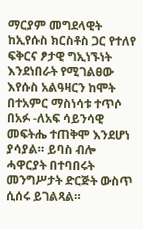ማርያም መግደላዊት ከኢየሱስ ክርስቶስ ጋር የተለየ ፍቅርና ፆታዊ ግኢነኙነት እንደነበራት የሚገልፀው እየሱስ አልዓዛርን ከሞት በተአምር ማስነሳቱ ተጥሶ በአፉ -ለአፍ ሳይንሳዊ መፍትሔ ተጠቅሞ እንደሆነ ያሳያል። ይባስ ብሎ ሓዋርያት በተባበሩት መንግሥታት ድርጅት ውስጥ ሲሰሩ ይገልጻል።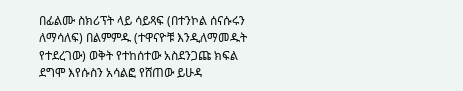በፊልሙ ስክሪፕት ላይ ሳይጻፍ (በተንኮል ሰናሱሩን ለማሳለፍ) በልምምዱ (ተዋናዮቹ እንዲለማመዱት የተደረገው) ወቅት የተከሰተው አስደንጋጩ ክፍል ደግሞ እየሱስን አሳልፎ የሸጠው ይሁዳ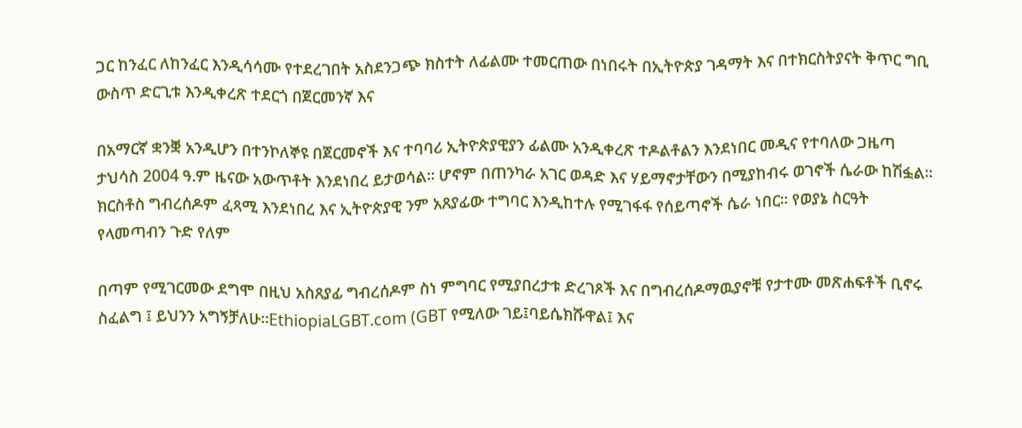ጋር ከንፈር ለከንፈር እንዲሳሳሙ የተደረገበት አስደንጋጭ ክስተት ለፊልሙ ተመርጠው በነበሩት በኢትዮጵያ ገዳማት እና በተክርስትያናት ቅጥር ግቢ ውስጥ ድርጊቱ እንዲቀረጽ ተደርጎ በጀርመንኛ እና

በአማርኛ ቋንቛ አንዲሆን በተንኮለኞዩ በጀርመኖች እና ተባባሪ ኢትዮጵያዊያን ፊልሙ አንዲቀረጽ ተዶልቶልን እንደነበር መዲና የተባለው ጋዜጣ ታህሳስ 2004 ዓ.ም ዜናው አውጥቶት እንደነበረ ይታወሳል። ሆኖም በጠንካራ አገር ወዳድ እና ሃይማኖታቸውን በሚያከብሩ ወገኖች ሴራው ከሽፏል። ክርስቶስ ግብረሰዶም ፈጻሚ እንደነበረ እና ኢትዮጵያዊ ንም አጸያፊው ተግባር እንዲከተሉ የሚገፋፋ የሰይጣኖች ሴራ ነበር። የወያኔ ስርዓት የላመጣብን ጉድ የለም

በጣም የሚገርመው ደግሞ በዚህ አስጸያፊ ግብረሰዶም ስነ ምግባር የሚያበረታቱ ድረገጾች እና በግብረሰዶማዉያኖቹ የታተሙ መጽሐፍቶች ቢኖሩ ስፈልግ ፤ ይህንን አግኝቻለሁ።EthiopiaLGBT.com (GBT የሚለው ገይ፤ባይሴክሹዋል፤ እና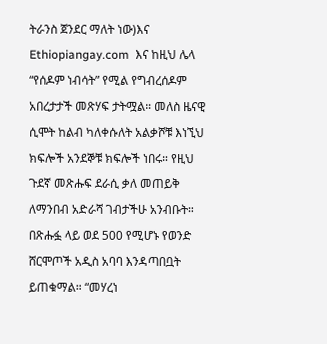ትራንስ ጀንደር ማለት ነው)እና Ethiopiangay.com  እና ከዚህ ሌላ  “የሰዶም ነብሳት” የሚል የግብረሰዶም አበረታታች መጽሃፍ ታትሟል። መለስ ዜናዊ ሲሞት ከልብ ካለቀሱለት አልቃሾቹ እነኚህ ክፍሎች አንደኞቹ ክፍሎች ነበሩ። የዚህ ጉደኛ መጽሑፍ ደራሲ ቃለ መጠይቅ ለማንበብ አድራሻ ገብታችሁ አንብቡት። በጽሑፏ ላይ ወደ 500 የሚሆኑ የወንድ ሸርሞጦች አዲስ አባባ እንዳጣበቧት ይጠቁማል። “መሃረነ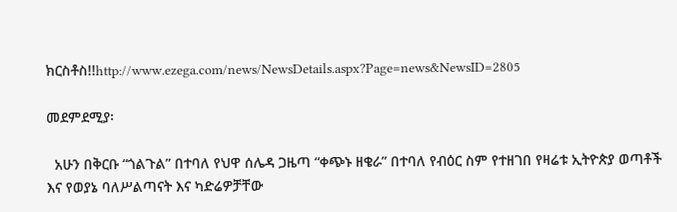ክርስቶስ!!http://www.ezega.com/news/NewsDetails.aspx?Page=news&NewsID=2805

መደምደሚያ፡

  አሁን በቅርቡ “ጎልጉል” በተባለ የህዋ ሰሌዳ ጋዜጣ “ቀጭኑ ዘቄራ” በተባለ የብዕር ስም የተዘገበ የዛሬቱ ኢትዮጵያ ወጣቶች እና የወያኔ ባለሥልጣናት እና ካድሬዎቻቸው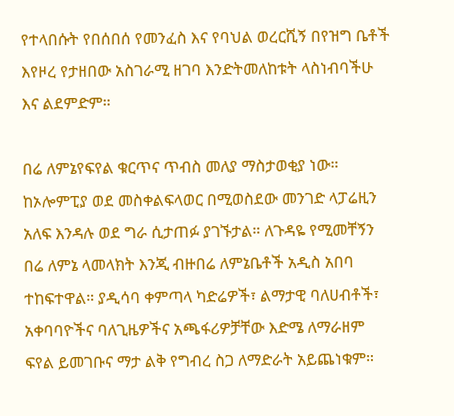የተላበሱት የበሰበሰ የመንፈስ እና የባህል ወረርሺኝ በየዝግ ቤቶች እየዞረ የታዘበው አስገራሚ ዘገባ እንድትመለከቱት ላስነብባችሁ እና ልደምድም።

በሬ ለምኔየፍየል ቁርጥና ጥብስ መለያ ማስታወቂያ ነው። ከኦሎምፒያ ወደ መስቀልፍላወር በሚወስደው መንገድ ላፓሬዚን አለፍ እንዳሉ ወደ ግራ ሲታጠፉ ያገኙታል። ለጉዳዬ የሚመቸኝን በሬ ለምኔ ላመላክት እንጂ ብዙበሬ ለምኔቤቶች አዲስ አበባ ተከፍተዋል። ያዲሳባ ቀምጣላ ካድሬዎች፣ ልማታዊ ባለሀብቶች፣ አቀባባዮችና ባለጊዜዎችና አጫፋሪዎቻቸው እድሜ ለማራዘም ፍየል ይመገቡና ማታ ልቅ የግብረ ስጋ ለማድራት አይጨነቁም።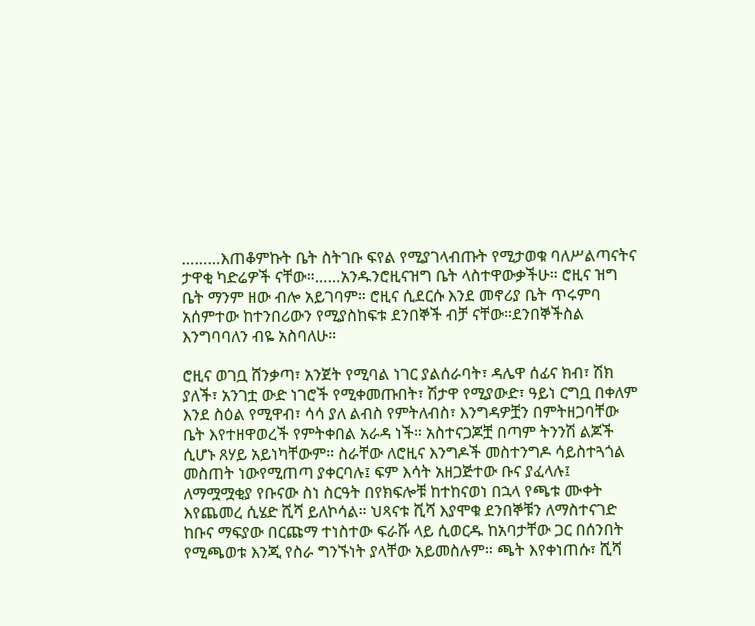………እጠቆምኩት ቤት ስትገቡ ፍየል የሚያገላብጡት የሚታወቁ ባለሥልጣናትና ታዋቂ ካድሬዎች ናቸው።……አንዱንሮዚናዝግ ቤት ላስተዋውቃችሁ። ሮዚና ዝግ ቤት ማንም ዘው ብሎ አይገባም። ሮዚና ሲደርሱ እንደ መኖሪያ ቤት ጥሩምባ አሰምተው ከተንበሪውን የሚያስከፍቱ ደንበኞች ብቻ ናቸው።ደንበኞችስል እንግባባለን ብዬ አስባለሁ።

ሮዚና ወገቧ ሸንቃጣ፣ አንጀት የሚባል ነገር ያልሰራባት፣ ዳሌዋ ሰፊና ክብ፣ ሽክ ያለች፣ አንገቷ ውድ ነገሮች የሚቀመጡበት፣ ሽታዋ የሚያውድ፣ ዓይነ ርግቧ በቀለም እንደ ስዕል የሚዋብ፣ ሳሳ ያለ ልብስ የምትለብስ፣ እንግዳዎቿን በምትዘጋባቸው ቤት እየተዘዋወረች የምትቀበል አራዳ ነች። አስተናጋጆቿ በጣም ትንንሽ ልጆች ሲሆኑ ጸሃይ አይነካቸውም። ስራቸው ለሮዚና እንግዶች መስተንግዶ ሳይስተጓጎል መስጠት ነውየሚጠጣ ያቀርባሉ፤ ፍም እሳት አዘጋጅተው ቡና ያፈላሉ፤ ለማሟሟቂያ የቡናው ስነ ስርዓት በየክፍሎቹ ከተከናወነ በኋላ የጫቱ ሙቀት እየጨመረ ሲሄድ ሺሻ ይለኮሳል። ህጻናቱ ሺሻ እያሞቁ ደንበኞቹን ለማስተናገድ ከቡና ማፍያው በርጩማ ተነስተው ፍራሹ ላይ ሲወርዱ ከአባታቸው ጋር በሰንበት የሚጫወቱ እንጂ የስራ ግንኙነት ያላቸው አይመስሉም። ጫት እየቀነጠሱ፣ ሺሻ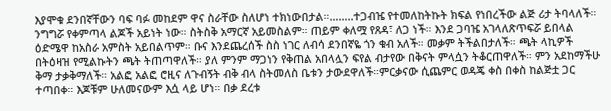እያሞቁ ደንበኛቸውን ባፍ ባፉ መከደም ዋና ስራቸው ስለሆነ ተክነውበታል።……..ተጋብዤ የተመለከትኩት ክፍል የነበረችው ልጅ ሪታ ትባላለች። ንግግሯ የቀምጣላ ልጆች አይነት ነው። ስትስቅ አማርኛ አይመስልም። ጠይም ቀለሟ የጸዳ፣ ለጋ ነች። እንደ ጋባዤ አገላለጽጥፍሯ ይበላል ዕድሜዋ ከአስራ አምስት አይበልጥም። ቡና እንደጨረሰች ስስ ነገር ለብሳ ደንበኛዬ ጎን ቁብ አለች። መቃም ትችልበታለች። ጫት ላኪዎች በትዕዛዝ የሚልኩትን ጫት ትጠጣዋለች። ያለ ምንም ማጋነን የቅጠል አበላሏን ፍየል ብታየው በቅናት ምላሷን ትቆርጠዋለች። ምን አደከማችሁ ቅማ ታቃቅማለች። አልፎ አልፎ ሮዚና ለጉብኝት ብቅ ብላ ስትመለስ ቤቱን ታውደዋለች።ምርቃናው ሲጨምር ወዳጄ ቀስ በቀስ ከልጅቷ ጋር ተጣበቀ። እጆቹም ሁለመናውም እሷ ላይ ሆነ። በቃ ደረቱ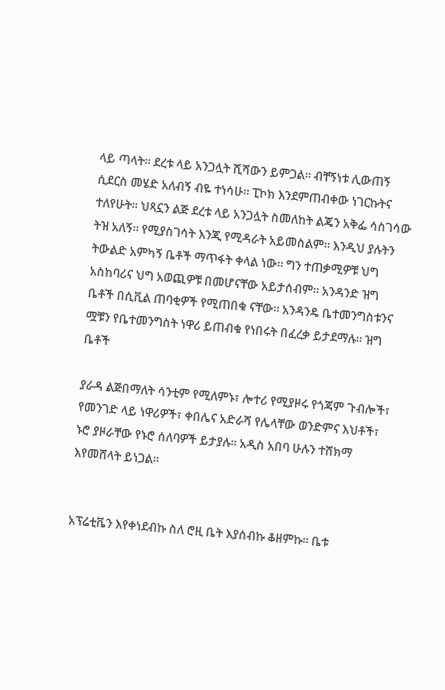ላይ ጣላት። ደረቱ ላይ አንጋሏት ሺሻውን ይምጋል። ብቸኝነቱ ሊውጠኝ ሲደርስ መሄድ አለብኝ ብዬ ተነሳሁ። ፒኮክ እንደምጠብቀው ነገርኩትና ተለየሁት። ህጻኗን ልጅ ደረቱ ላይ አንጋሏት ስመለከት ልጄን አቅፌ ሳስገሳው ትዝ አለኝ። የሚያስገሳት እንጂ የሚዳራት አይመስልም። እንዲህ ያሉትን ትውልድ አምካኝ ቤቶች ማጥፋት ቀላል ነው። ግን ተጠቃሚዎቹ ህግ አስከባሪና ህግ አወጪዎቹ በመሆናቸው አይታሰብም። አንዳንድ ዝግ ቤቶች በሲቪል ጠባቂዎች የሚጠበቁ ናቸው። አንዳንዴ ቤተመንግስቱንና ሟቹን የቤተመንግስት ነዋሪ ይጠብቁ የነበሩት በፈረቃ ይታደማሉ። ዝግ ቤቶች

ያራዳ ልጅበማለት ሳንቲም የሚለምኑ፣ ሎተሪ የሚያዞሩ የጎጃም ጉብሎች፣ የመንገድ ላይ ነዋሪዎች፣ ቀበሌና አድራሻ የሌላቸው ወንድምና እህቶች፣ ኑሮ ያዞራቸው የኑሮ ሰለባዎች ይታያሉ። አዲስ አበባ ሁሉን ተሸክማ እየመሸላት ይነጋል።


አፕሬቲቬን እየቀነደብኩ ስለ ሮዚ ቤት እያሰብኩ ቆዘምኩ። ቤቱ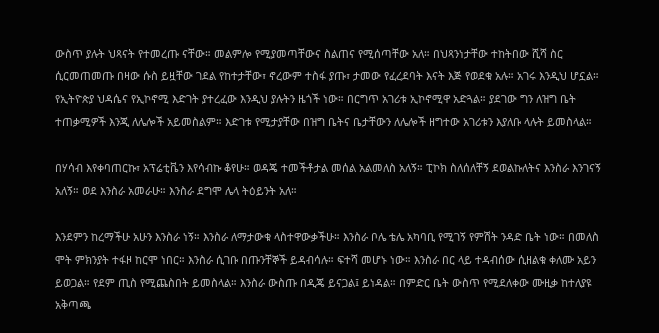ውስጥ ያሉት ህጻናት የተመረጡ ናቸው። መልምሎ የሚያመጣቸውና ስልጠና የሚሰጣቸው አለ። በህጻንነታቸው ተከትበው ሺሻ ስር ሲርመጠመጡ በዛው ሱስ ይዟቸው ገደል የከተታቸው፣ ኖረውም ተስፋ ያጡ፣ ታመው የፈረደባት እናት እጅ የወደቁ አሉ። አገሩ እንዲህ ሆኗል። የኢትዮጵያ ህዳሴና የኢኮኖሚ እድገት ያተረፈው እንዲህ ያሉትን ዜጎች ነው። በርግጥ አገሪቱ ኢኮኖሚዋ አድጓል። ያደገው ግን ለዝግ ቤት ተጠቃሚዎች እንጂ ለሌሎች አይመስልም። እድገቱ የሚታያቸው በዝግ ቤትና ቤታቸውን ለሌሎች ዘግተው አገሪቱን እያለቡ ላሉት ይመስላል።

በሃሳብ እየቀባጠርኩ፣ አፕሬቲቬን እየሳብኩ ቆየሁ። ወዳጄ ተመችቶታል መሰል አልመለስ አለኝ። ፒኮክ ስለሰለቸኝ ደወልኩለትና እንስራ እንገናኝ አለኝ። ወደ እንስራ አመራሁ። እንስራ ደግሞ ሌላ ትዕይንት አለ።

እንደምን ከረማችሁ አሁን እንስራ ነኝ። እንስራ ለማታውቁ ላስተዋውቃችሁ። እንስራ ቦሌ ቴሌ አካባቢ የሚገኝ የምሽት ንዳድ ቤት ነው። በመለስ ሞት ምክንያት ተፋዞ ከርሞ ነበር። እንስራ ሲገቡ በጡንቸኞች ይዳብሳሉ። ፍተሻ መሆኑ ነው። እንስራ በር ላይ ተዳብሰው ሲዘልቁ ቀለሙ አይን ይወጋል። የደም ጢስ የሚጨስበት ይመስላል። እንስራ ውስጡ በዲጄ ይናጋል፤ ይነዳል። በምድር ቤት ውስጥ የሚደለቀው ሙዚቃ ከተለያዩ አቅጣጫ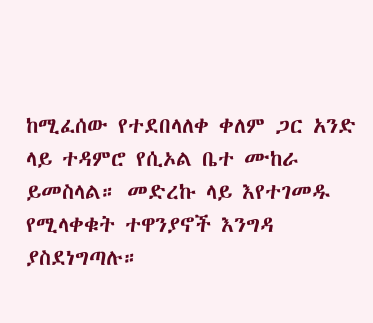ከሚፈሰው የተደበላለቀ ቀለም ጋር አንድ ላይ ተዳምሮ የሲኦል ቤተ ሙከራ ይመስላል። መድረኩ ላይ እየተገመዱ የሚላቀቁት ተዋንያኖች እንግዳ ያስደነግጣሉ።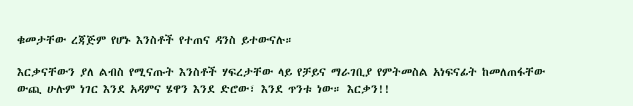ቁመታቸው ረጃጅም የሆኑ እንስቶች የተጠና ዳንስ ይተውናሉ።

እርቃናቸውን ያለ ልብስ የሚናጡት እንስቶች ሃፍረታቸው ላይ የቻይና ማራገቢያ የምትመስል አነፍናፊት ከመለጠፋቸው ውጪ ሁሉም ነገር እንደ አዳምና ሄዋን እንደ ድሮው፣ እንደ ጥንቱ ነው። እርቃን!!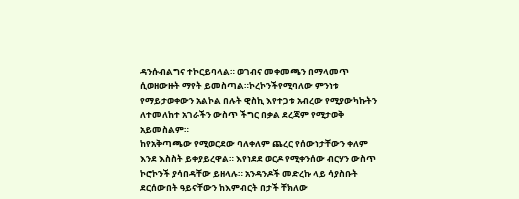ዳንሱብልግና ተኮርይባላል። ወገብና መቀመጫን በማላመጥ ሲወዘውዙት ማየት ይመስጣል።ኮረኮንችየሚባለው ምንነቱ የማይታወቀውን አልኮል በሉት ዊስኪ እየተጋቱ አብረው የሚያውካኩትን ለተመለከተ አገራችን ውስጥ ችግር በቃል ደረጃም የሚታወቅ አይመስልም።
ከየአቅጣጫው የሚወርደው ባለቀለም ጨረር የሰውነታቸውን ቀለም እንደ እስስት ይቀያይረዋል። እየነደደ ወርዶ የሚቀንሰው ብርሃን ውስጥ ኮሮኮንች ያሳበዳቸው ይዘላሉ። አንዳንዶች መድረኩ ላይ ሳያስቡት ደርሰውበት ዓይናቸውን ከእምብርት በታች ቸክለው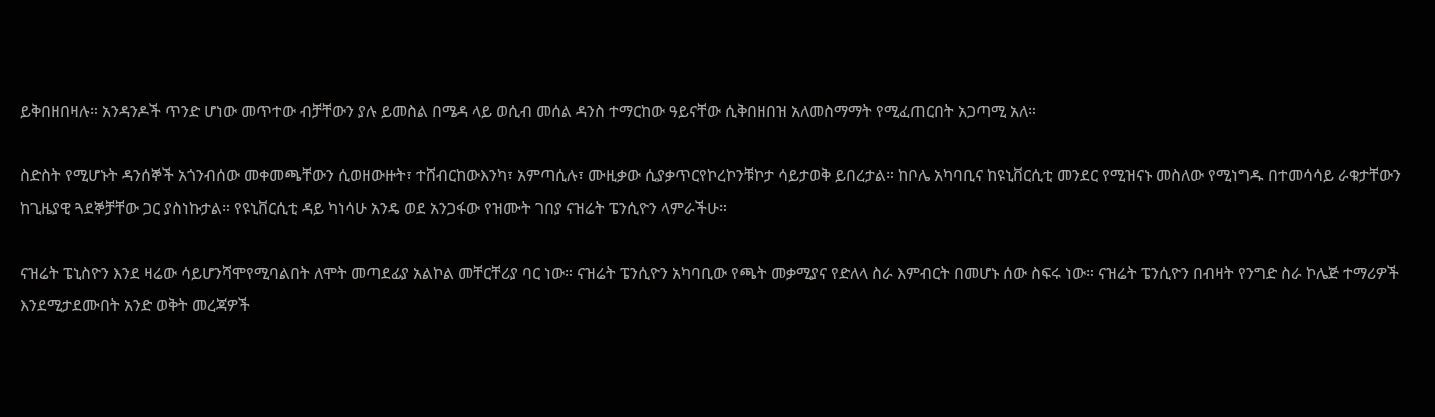ይቅበዘበዛሉ። አንዳንዶች ጥንድ ሆነው መጥተው ብቻቸውን ያሉ ይመስል በሜዳ ላይ ወሲብ መሰል ዳንስ ተማርከው ዓይናቸው ሲቅበዘበዝ አለመስማማት የሚፈጠርበት አጋጣሚ አለ።

ስድስት የሚሆኑት ዳንሰኞች አጎንብሰው መቀመጫቸውን ሲወዘውዙት፣ ተሸብርከውእንካ፣ አምጣሲሉ፣ ሙዚቃው ሲያቃጥርየኮረኮንቹኮታ ሳይታወቅ ይበረታል። ከቦሌ አካባቢና ከዩኒቨርሲቲ መንደር የሚዝናኑ መስለው የሚነግዱ በተመሳሳይ ራቁታቸውን ከጊዜያዊ ጓደኞቻቸው ጋር ያስነኩታል። የዩኒቨርሲቲ ዳይ ካነሳሁ አንዴ ወደ አንጋፋው የዝሙት ገበያ ናዝሬት ፔንሲዮን ላምራችሁ።

ናዝሬት ፔኒስዮን እንደ ዛሬው ሳይሆንሻሞየሚባልበት ለሞት መጣደፊያ አልኮል መቸርቸሪያ ባር ነው። ናዝሬት ፔንሲዮን አካባቢው የጫት መቃሚያና የድለላ ስራ እምብርት በመሆኑ ሰው ስፍሩ ነው። ናዝሬት ፔንሲዮን በብዛት የንግድ ስራ ኮሌጅ ተማሪዎች እንደሚታደሙበት አንድ ወቅት መረጃዎች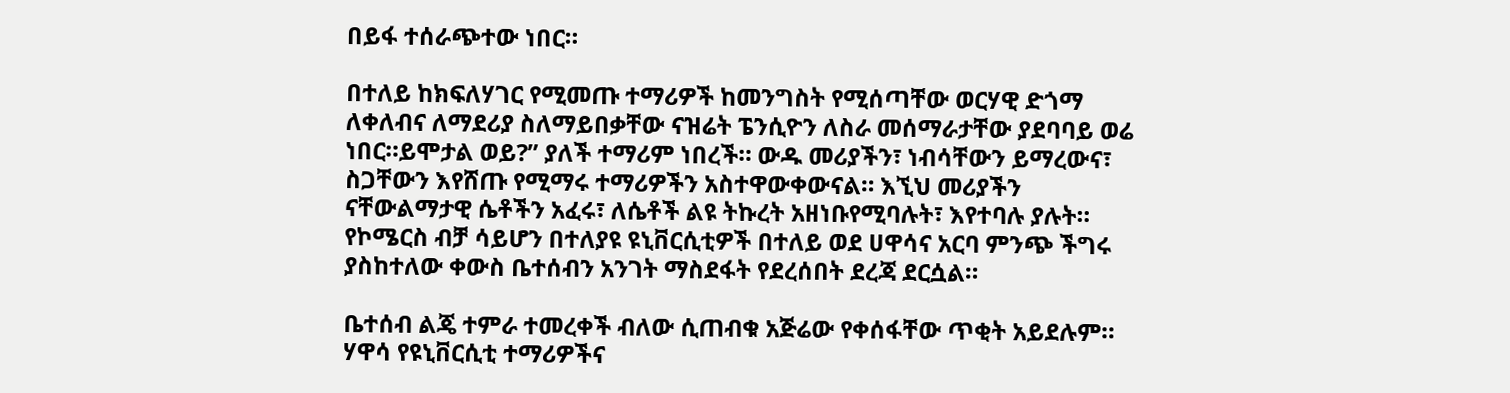በይፋ ተሰራጭተው ነበር።

በተለይ ከክፍለሃገር የሚመጡ ተማሪዎች ከመንግስት የሚሰጣቸው ወርሃዊ ድጎማ ለቀለብና ለማደሪያ ስለማይበቃቸው ናዝሬት ፔንሲዮን ለስራ መሰማራታቸው ያደባባይ ወሬ ነበር።ይሞታል ወይ?” ያለች ተማሪም ነበረች። ውዱ መሪያችን፣ ነብሳቸውን ይማረውና፣ ስጋቸውን እየሸጡ የሚማሩ ተማሪዎችን አስተዋውቀውናል። እኚህ መሪያችን ናቸውልማታዊ ሴቶችን አፈሩ፣ ለሴቶች ልዩ ትኩረት አዘነቡየሚባሉት፣ እየተባሉ ያሉት። የኮሜርስ ብቻ ሳይሆን በተለያዩ ዩኒቨርሲቲዎች በተለይ ወደ ሀዋሳና አርባ ምንጭ ችግሩ ያስከተለው ቀውስ ቤተሰብን አንገት ማስደፋት የደረሰበት ደረጃ ደርሷል።

ቤተሰብ ልጄ ተምራ ተመረቀች ብለው ሲጠብቁ አጅሬው የቀሰፋቸው ጥቂት አይደሉም። ሃዋሳ የዩኒቨርሲቲ ተማሪዎችና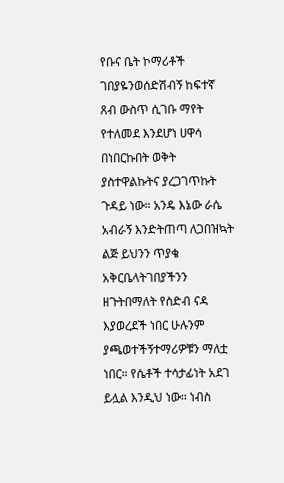የቡና ቤት ኮማሪቶች ገበያዬንወሰድሽብኝ ከፍተኛ ጸብ ውስጥ ሲገቡ ማየት የተለመደ እንደሆነ ሀዋሳ በነበርኩበት ወቅት ያስተዋልኩትና ያረጋገጥኩት ጉዳይ ነው። አንዴ እኔው ራሴ አብራኝ እንድትጠጣ ለጋበዝኳት ልጅ ይህንን ጥያቄ አቅርቤላትገበያችንን ዘጉትበማለት የስድብ ናዳ እያወረደች ነበር ሁሉንም ያጫወተችኝተማሪዎቹን ማለቷ ነበር። የሴቶች ተሳታፊነት አደገ ይሏል እንዲህ ነው። ነብስ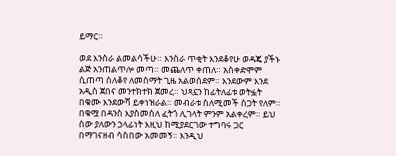ይማር።

ወደ እንስራ ልመልሳችሁ። እንስራ ጥቂት እንደቆየሁ ወዳጄ ያችኑ ልጅ አንጠልጥሎ መጣ። መጨለጥ ቀጠለ። አስቀድሞም ሲጠጣ ስለቆየ ለመስማት ጊዜ አልወሰደም። እንደውም እንደ አዲስ ጀበና መንተክተክ ጀመረ። ህጻኗን ከፊትለፊቱ ወትፏት በቁሙ እንደውሻ ይቀነዝራል። መብራቱ ስለሚመች ስጋት የለም። በቁሟ በዳንስ እያስመሰለ ፈትጎ ሊገላት ምንም አልቀረም። ይህ ሰው ያለውን ኃላፊነት እዚህ ከሚያደርገው ተግባሩ ጋር በማገናዘብ ሳስበው አመመኝ። እንዲህ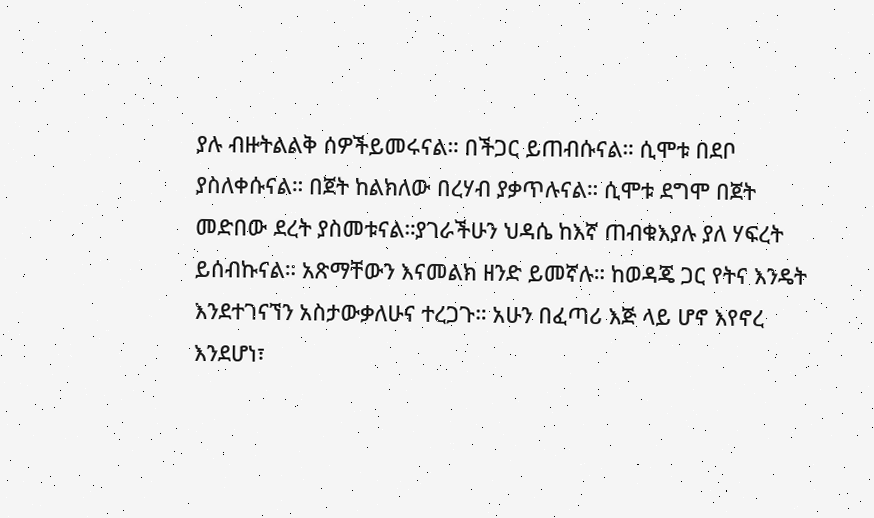ያሉ ብዙትልልቅ ሰዎችይመሩናል። በችጋር ይጠብሱናል። ሲሞቱ በደቦ ያስለቀሱናል። በጀት ከልክለው በረሃብ ያቃጥሉናል። ሲሞቱ ደግሞ በጀት መድበው ደረት ያስመቱናል።ያገራችሁን ህዳሴ ከእኛ ጠብቁእያሉ ያለ ሃፍረት ይሰብኩናል። አጽማቸውን እናመልክ ዘንድ ይመኛሉ። ከወዳጄ ጋር የትና እንዴት እንደተገናኘን አስታውቃለሁና ተረጋጉ። አሁን በፈጣሪ እጅ ላይ ሆኖ እየኖረ እንደሆነ፣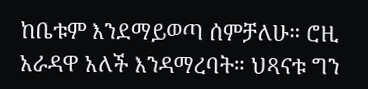ከቤቱም እንደማይወጣ ሰምቻለሁ። ሮዚ አራዳዋ አለች እንዳማረባት። ህጻናቱ ግን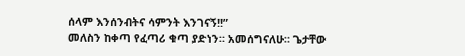ሰላም እንሰንብትና ሳምንት እንገናኝ!!”
መለስን ከቀጣ የፈጣሪ ቁጣ ያድነን። አመሰግናለሁ። ጌታቸው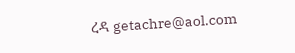ረዳ getachre@aol.com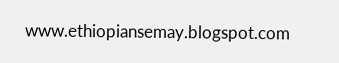www.ethiopiansemay.blogspot.com